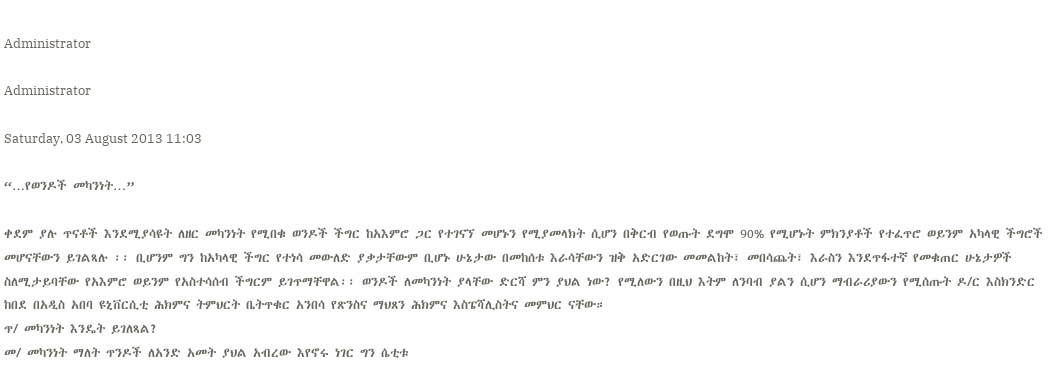Administrator

Administrator

Saturday, 03 August 2013 11:03

“…የወንዶች መካንነት…”

ቀደም ያሉ ጥናቶች እንደሚያሳዩት ለዘር መካንነት የሚበቁ ወንዶች ችግር ከአእምሮ ጋር የተገናኘ መሆኑን የሚያመላክት ሲሆን በቅርብ የወጡት ደግሞ 90% የሚሆኑት ምክንያቶች የተፈጥሮ ወይንም አካላዊ ችግሮች መሆናቸውን ይገልጻሉ ፡፡ ቢሆንም ግን ከአካላዊ ችግር የተነሳ መውለድ ያቃታቸውም ቢሆኑ ሁኔታው በመከሰቱ እራሳቸውን ዝቅ አድርገው መመልከት፣ መበሳጨት፣ እራስን እንደጥፋተኛ የመቁጠር ሁኔታዎች ስለሚታይባቸው የአእምሮ ወይንም የአስተሳሰብ ችግርም ይገጥማቸዋል፡፡ ወንዶች ለመካንነት ያላቸው ድርሻ ምን ያህል ነው? የሚለውን በዚህ እትም ለንባብ ያልን ሲሆን ማብራሪያውን የሚሰጡት ዶ/ር እስክንድር ከበደ በአዲስ አበባ ዩኒቨርሲቲ ሕክምና ትምህርት ቤትጥቁር አንበሳ የጽንስና ማህጸን ሕክምና እስፔሻሊስትና መምህር ናቸው።
ጥ/ መካንነት እንዴት ይገለጻል?
መ/ መካንነት ማለት ጥንዶች ለአንድ አመት ያህል አብረው እየኖሩ ነገር ግን ሴቲቱ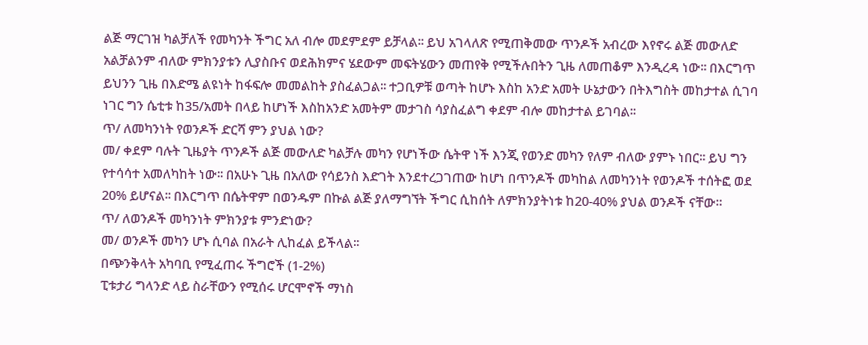ልጅ ማርገዝ ካልቻለች የመካንት ችግር አለ ብሎ መደምደም ይቻላል፡፡ ይህ አገላለጽ የሚጠቅመው ጥንዶች አብረው እየኖሩ ልጅ መውለድ አልቻልንም ብለው ምክንያቱን ሊያስቡና ወደሕክምና ሄደውም መፍትሄውን መጠየቅ የሚችሉበትን ጊዜ ለመጠቆም እንዲረዳ ነው፡፡ በእርግጥ ይህንን ጊዜ በእድሜ ልዩነት ከፋፍሎ መመልከት ያስፈልጋል፡፡ ተጋቢዎቹ ወጣት ከሆኑ እስከ አንድ አመት ሁኔታውን በትእግስት መከታተል ሲገባ ነገር ግን ሴቲቱ ከ35/አመት በላይ ከሆነች እስከአንድ አመትም መታገስ ሳያስፈልግ ቀደም ብሎ መከታተል ይገባል፡፡
ጥ/ ለመካንነት የወንዶች ድርሻ ምን ያህል ነው?
መ/ ቀደም ባሉት ጊዜያት ጥንዶች ልጅ መውለድ ካልቻሉ መካን የሆነችው ሴትዋ ነች እንጂ የወንድ መካን የለም ብለው ያምኑ ነበር፡፡ ይህ ግን የተሳሳተ አመለካከት ነው፡፡ በአሁኑ ጊዜ በአለው የሳይንስ እድገት እንደተረጋገጠው ከሆነ በጥንዶች መካከል ለመካንነት የወንዶች ተሰትፎ ወደ 20% ይሆናል፡፡ በእርግጥ በሴትዋም በወንዱም በኩል ልጅ ያለማግኘት ችግር ሲከሰት ለምክንያትነቱ ከ20-40% ያህል ወንዶች ናቸው።
ጥ/ ለወንዶች መካንነት ምክንያቱ ምንድነው?
መ/ ወንዶች መካን ሆኑ ሲባል በአራት ሊከፈል ይችላል፡፡
በጭንቅላት አካባቢ የሚፈጠሩ ችግሮች (1-2%)
ፒቱታሪ ግላንድ ላይ ስራቸውን የሚሰሩ ሆርሞኖች ማነስ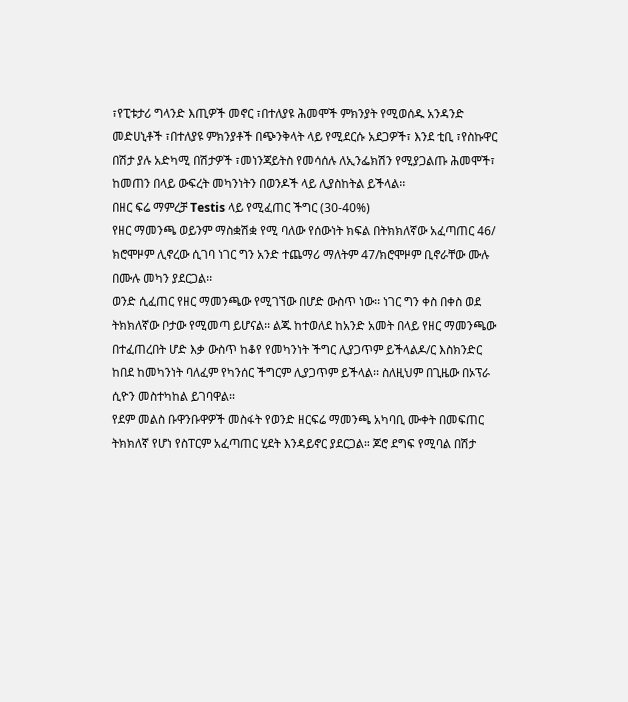፣የፒቱታሪ ግላንድ እጢዎች መኖር ፣በተለያዩ ሕመሞች ምክንያት የሚወሰዱ አንዳንድ መድሀኒቶች ፣በተለያዩ ምክንያቶች በጭንቅላት ላይ የሚደርሱ አደጋዎች፣ እንደ ቲቢ ፣የስኩዋር በሽታ ያሉ አድካሚ በሽታዎች ፣መነንጃይትስ የመሳሰሉ ለኢንፌክሽን የሚያጋልጡ ሕመሞች፣ ከመጠን በላይ ውፍረት መካንነትን በወንዶች ላይ ሊያስከትል ይችላል፡፡
በዘር ፍሬ ማምረቻ Testis ላይ የሚፈጠር ችግር (30-40%)
የዘር ማመንጫ ወይንም ማስቋሽቋ የሚ ባለው የሰውነት ክፍል በትክክለኛው አፈጣጠር 46/ ክሮሞዞም ሊኖረው ሲገባ ነገር ግን አንድ ተጨማሪ ማለትም 47/ክሮሞዞም ቢኖራቸው ሙሉ በሙሉ መካን ያደርጋል፡፡
ወንድ ሲፈጠር የዘር ማመንጫው የሚገኘው በሆድ ውስጥ ነው፡፡ ነገር ግን ቀስ በቀስ ወደ ትክክለኛው ቦታው የሚመጣ ይሆናል፡፡ ልጁ ከተወለደ ከአንድ አመት በላይ የዘር ማመንጫው በተፈጠረበት ሆድ እቃ ውስጥ ከቆየ የመካንነት ችግር ሊያጋጥም ይችላልዶ/ር እስክንድር ከበደ ከመካንነት ባለፈም የካንሰር ችግርም ሊያጋጥም ይችላል፡፡ ስለዚህም በጊዜው በኦፕራ ሲዮን መስተካከል ይገባዋል፡፡
የደም መልስ ቡዋንቡዋዎች መስፋት የወንድ ዘርፍሬ ማመንጫ አካባቢ ሙቀት በመፍጠር ትክክለኛ የሆነ የስፐርም አፈጣጠር ሂደት እንዳይኖር ያደርጋል። ጆሮ ደግፍ የሚባል በሽታ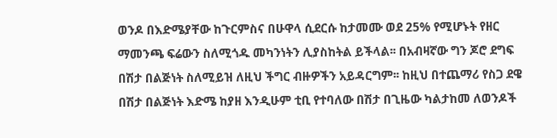ወንዶ በእድሜያቸው ከጉርምስና በሁዋላ ሲደርሱ ከታመሙ ወደ 25% የሚሆኑት የዘር ማመንጫ ፍሬውን ስለሚጎዱ መካንነትን ሊያስከትል ይችላል፡፡ በአብዛኛው ግን ጆሮ ደግፍ በሽታ በልጅነት ስለሚይዝ ለዚህ ችግር ብዙዎችን አይዳርግም፡፡ ከዚህ በተጨማሪ የስጋ ደዌ በሽታ በልጅነት እድሜ ከያዘ እንዲሁም ቲቢ የተባለው በሽታ በጊዜው ካልታከመ ለወንዶች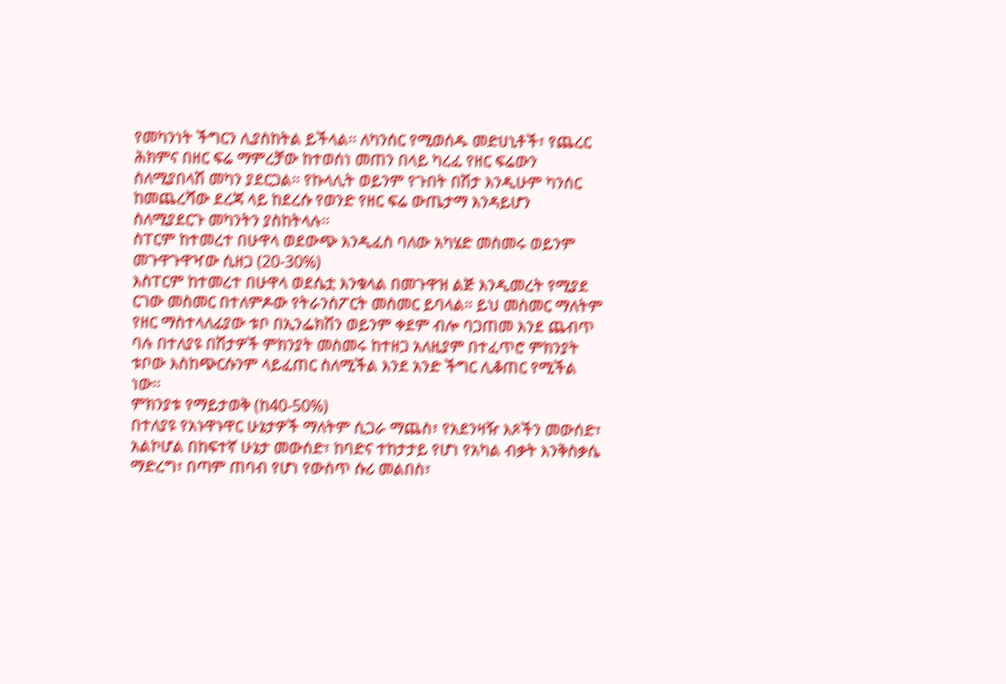የመካንነት ችግርን ሊያስከትል ይችላል፡፡ ለካንሰር የሚወሰዱ መድሀኒቶች፣ የጨረር ሕክምና በዘር ፍሬ ማምረቻው ከተወሰነ መጠን በላይ ካረፈ የዘር ፍሬውን ስለሚያበላሽ መካን ያደርጋል፡፡ የኩላሊት ወይንም የጉበት በሽታ እንዲሁም ካንሰር ከመጨረሻው ደረጃ ላይ ከደረሱ የወንድ የዘር ፍሬ ውጤታማ እንዳይሆን ስለሚያደርጉ መካንትን ያስከትላሉ፡፡
ስፐርም ከተመረተ በሁዋላ ወደውጭ እንዲፈስ ባለው አካሄድ መስመሩ ወይንም
መጉዋጉዋዣው ሲዘጋ (20-30%)
እስፐርም ከተመረተ በሁዋላ ወደሴቷ እንቁላል በመጉዋዝ ልጅ እንዲመረት የሚያደ ርገው መስመር በተለምዶው የትራንስፖርት መስመር ይባላል። ይህ መስመር ማለትም የዘር ማስተላለፊያው ቱቦ በኢንፌክሽን ወይንም ቀደም ብሎ ባጋጠመ እንደ ጨብጥ ባሉ በተለያዩ በሽታዎች ምክንያት መስመሩ ከተዘጋ አለዚያም በተፈጥሮ ምክንያት ቱቦው እስከጭርሱንም ላይፈጠር ስለሚችል እንደ አንድ ችግር ሊቆጠር የሚችል ነው፡፡
ምክንያቱ የማይታወቅ (ከ40-50%)
በተለያዩ የአኑዋኑዋር ሁኔታዎች ማለትም ሲጋራ ማጨስ፣ የአደንዛዥ እጾችን መውሰድ፣ አልኮሆል በከፍተኛ ሁኔታ መውሰድ፣ ከባድና ተከታታይ የሆነ የአካል ብቃት እንቅስቃሴ ማድረግ፣ በጣም ጠባብ የሆነ የውስጥ ሱሪ መልበስ፣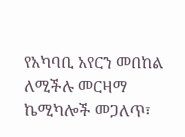የአካባቢ አየርን መበከል ለሚችሉ መርዛማ ኬሚካሎች መጋለጥ፣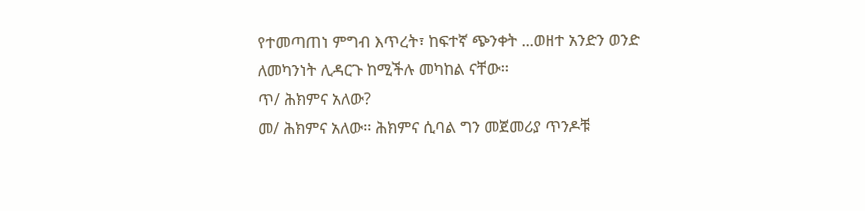የተመጣጠነ ምግብ እጥረት፣ ከፍተኛ ጭንቀት ...ወዘተ አንድን ወንድ ለመካንነት ሊዳርጉ ከሚችሉ መካከል ናቸው፡፡
ጥ/ ሕክምና አለው?
መ/ ሕክምና አለው፡፡ ሕክምና ሲባል ግን መጀመሪያ ጥንዶቹ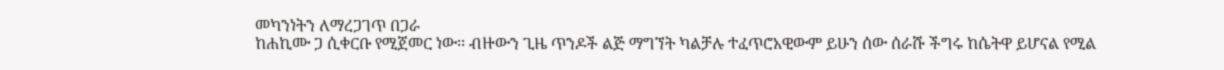መካንነትን ለማረጋገጥ በጋራ
ከሐኪሙ ጋ ሲቀርቡ የሚጀመር ነው፡፡ ብዙውን ጊዜ ጥንዶች ልጅ ማግኘት ካልቻሉ ተፈጥሮአዊውም ይሁን ሰው ሰራሹ ችግሩ ከሴትዋ ይሆናል የሚል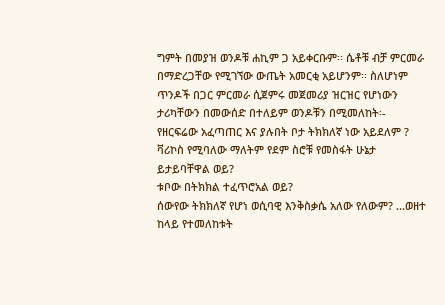ግምት በመያዝ ወንዶቹ ሐኪም ጋ አይቀርቡም፡፡ ሴቶቹ ብቻ ምርመራ በማድረጋቸው የሚገኘው ውጤት አመርቂ አይሆንም፡፡ ስለሆነም ጥንዶች በጋር ምርመራ ሲጀምሩ መጀመሪያ ዝርዝር የሆነውን ታሪካቸውን በመውሰድ በተለይም ወንዶቹን በሚመለከት፡-
የዘርፍሬው አፈጣጠር እና ያሉበት ቦታ ትክክለኛ ነው አይደለም ?
ቫሪኮስ የሚባለው ማለትም የደም ስሮቹ የመስፋት ሁኔታ ይታይባቸዋል ወይ?
ቱቦው በትክክል ተፈጥሮአል ወይ?
ሰውየው ትክክለኛ የሆነ ወሲባዊ እንቅስቃሴ አለው የለውም? ...ወዘተ
ከላይ የተመለከቱት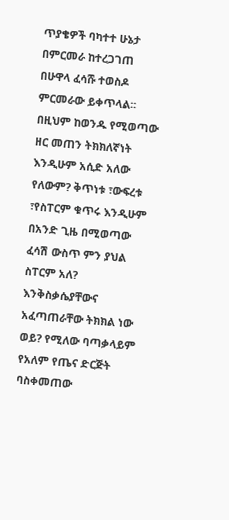ጥያቄዎች ባካተተ ሁኔታ በምርመራ ከተረጋገጠ በሁዋላ ፈሳሹ ተወስዶ ምርመራው ይቀጥላል፡፡ በዚህም ከወንዱ የሚወጣው ዘር መጠን ትክክለኛነት እንዲሁም አሲድ አለው የለውም? ቅጥነቱ ፣ውፍረቱ ፣የስፐርም ቁጥሩ እንዲሁም በአንድ ጊዜ በሚወጣው ፈሳሽ ውስጥ ምን ያህል ስፐርም አለ? እንቅስቃሴያቸውና አፈጣጠራቸው ትክክል ነው ወይ? የሚለው ባጣቃላይም የአለም የጤና ድርጅት ባስቀመጠው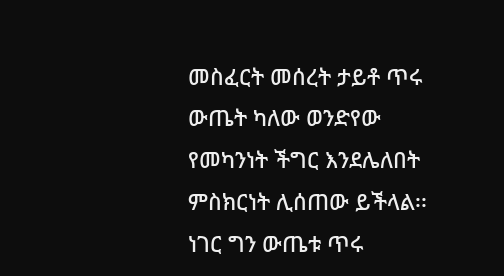መስፈርት መሰረት ታይቶ ጥሩ ውጤት ካለው ወንድየው የመካንነት ችግር እንደሌለበት ምስክርነት ሊሰጠው ይችላል፡፡ ነገር ግን ውጤቱ ጥሩ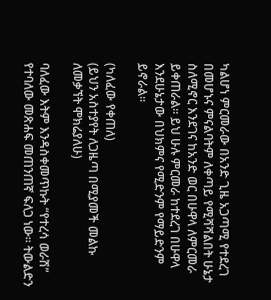ካልሆነ ምርመራው በአንድ ጊዜ አጋጣሚ የተደረገ በመሆኑና ምናልባትም ለቀጣይ የሚሻሻልበት ሁኔታ ስለሚኖር እንደገና ከአንድ ወር በሁዋላ ለምርመራ ይቀጠራል፡፡ ይህ ሁሉ ምርመራ ከተደረገ በሁዋላ እንደሁኔታው በህክምና የሚድንም የማይድንም ይኖራል፡፡

(ካለፈው የቀጠለ)
(ይህን አስተያየት ለጋዜጣ በሚያመች መልኩ ለመቃኘት ሞክሬያለሁ)

ባለፈው እትም እንዳስቀመጥኩት “የተረሳ ወራሽ” የተባለው መጽሐፍ መጠንጠኛ ፍለጋ ነው፡፡ ትውልድን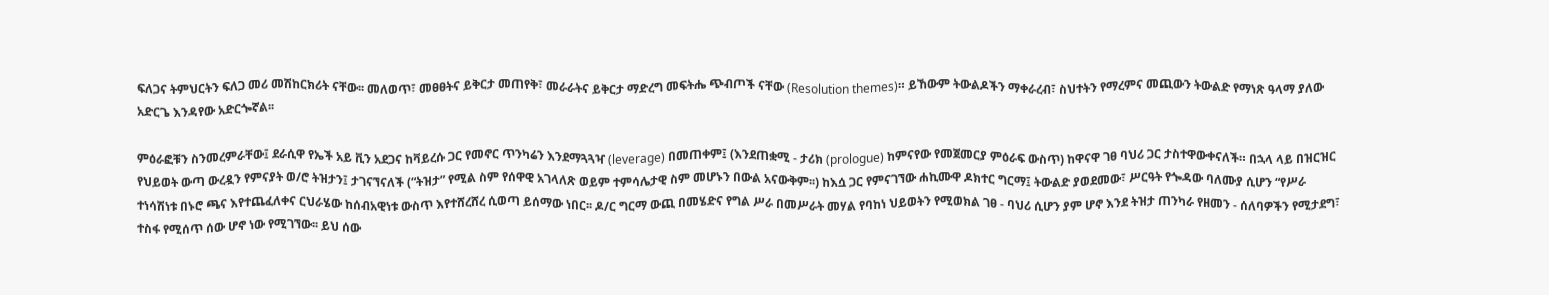ፍለጋና ትምህርትን ፍለጋ መሪ መሽከርክሪት ናቸው፡፡ መለወጥ፣ መፀፀትና ይቅርታ መጠየቅ፣ መራራትና ይቅርታ ማድረግ መፍትሔ ጭብጦች ናቸው (Resolution themes)። ይኸውም ትውልዶችን ማቀራረብ፣ ስህተትን የማረምና መጪውን ትውልድ የማነጽ ዓላማ ያለው አድርጌ እንዳየው አድርጐኛል፡፡

ምዕራፎቹን ስንመረምራቸው፤ ደራሲዋ የኤች አይ ቪን አደጋና ከቫይረሱ ጋር የመኖር ጥንካሬን እንደማጓጓዣ (leverage) በመጠቀም፤ (እንደጠቋሚ - ታሪክ (prologue) ከምናየው የመጀመርያ ምዕራፍ ውስጥ) ከዋናዋ ገፀ ባህሪ ጋር ታስተዋውቀናለች። በኋላ ላይ በዝርዝር የህይወት ውጣ ውረዷን የምናያት ወ/ሮ ትዝታን፤ ታገናኘናለች (“ትዝታ” የሚል ስም የሰዋዊ አገላለጽ ወይም ተምሳሌታዊ ስም መሆኑን በውል አናውቅም፡፡) ከእሷ ጋር የምናገኘው ሐኪሙዋ ዶክተር ግርማ፤ ትውልድ ያወደመው፣ ሥርዓት የጐዳው ባለሙያ ሲሆን “የሥራ ተነሳሽነቱ በኑሮ ጫና እየተጨፈለቀና ርህራሄው ከሰብአዊነቱ ውስጥ እየተሸረሸረ ሲወጣ ይሰማው ነበር፡፡ ዶ/ር ግርማ ውጪ በመሄድና የግል ሥራ በመሥራት መሃል የባከነ ህይወትን የሚወክል ገፀ - ባህሪ ሲሆን ያም ሆኖ እንደ ትዝታ ጠንካራ የዘመን - ሰለባዎችን የሚታደግ፣ ተስፋ የሚሰጥ ሰው ሆኖ ነው የሚገኘው፡፡ ይህ ሰው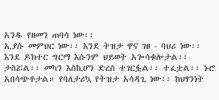አንዱ የዘመን ጠባሳ ነው፡፡
ኢያሱ መምህር ነው፡፡ እንደ ትዝታ ዋና ገፀ - ባህሪ ነው፡፡ እንደ ዶክተር ግርማ እሱንም ህይወት አጐሳቁሎታል፡፡ ታስሯል፡፡ መካን እስኪሆን ድረስ ተገርፏል፡፡ ተፈቷል፡፡ ኑሮ አበሳጭቶታል። የባለታሪኳ የትዝታ አሳዳጊ ነው፡፡ ከህፃንነት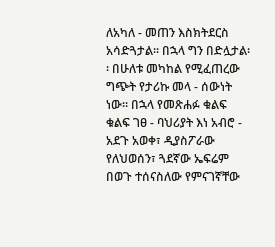ለአካለ - መጠን እስክትደርስ አሳድጓታል፡፡ በኋላ ግን በድሏታል፡፡ በሁለቱ መካከል የሚፈጠረው ግጭት የታሪኩ መላ - ሰውነት ነው፡፡ በኋላ የመጽሐፉ ቁልፍ ቁልፍ ገፀ - ባህሪያት እነ አብሮ - አደጉ አወቀ፣ ዲያስፖራው የለህወሰን፣ ጓደኛው ኤፍሬም በወጉ ተሰናስለው የምናገኛቸው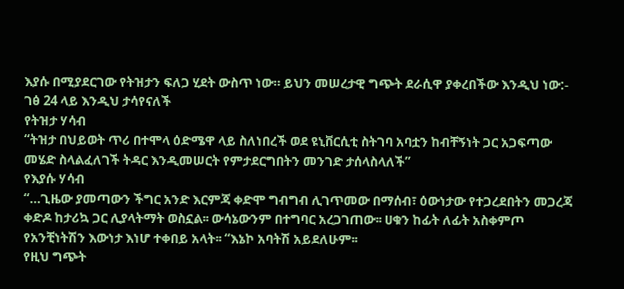እያሱ በሚያደርገው የትዝታን ፍለጋ ሂደት ውስጥ ነው። ይህን መሠረታዊ ግጭት ደራሲዋ ያቀረበችው እንዲህ ነው:-
ገፅ 24 ላይ እንዲህ ታሳየናለች
የትዝታ ሃሳብ
“ትዝታ በህይወት ጥሪ በተሞላ ዕድሜዋ ላይ ስለነበረች ወደ ዩኒቨርሲቲ ስትገባ አባቷን ከብቸኝነት ጋር አጋፍጣው መሄድ ስላልፈለገች ትዳር እንዲመሠርት የምታደርግበትን መንገድ ታሰላስላለች”
የእያሱ ሃሳብ
“…ጊዜው ያመጣውን ችግር አንድ እርምጃ ቀድሞ ግብግብ ሊገጥመው በማሰብ፣ ዕውነታው የተጋረደበትን መጋረጃ ቀድዶ ከታሪኳ ጋር ሊያላትማት ወስኗል፡፡ ውሳኔውንም በተግባር አረጋገጠው፡፡ ሀቁን ከፊት ለፊት አስቀምጦ የአንቺነትሽን እውነታ እነሆ ተቀበይ አላት፡፡ “እኔኮ አባትሽ አይደለሁም፡፡
የዚህ ግጭት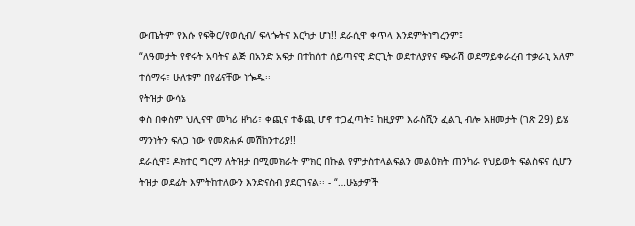ውጤትም የእሱ የፍቅር/የወሲብ/ ፍላጐትና እርካታ ሆነ!! ደራሲዋ ቀጥላ እንደምትነግረንም፤
“ለዓመታት የኖሩት አባትና ልጅ በአንድ አፍታ በተከሰተ ሰይጣናዊ ድርጊት ወደተለያየና ጭራሽ ወደማይቀራረብ ተቃራኒ አለም ተሰማሩ፣ ሁለቱም በየፊናቸው ነጐዱ፡፡
የትዝታ ውሳኔ
ቀስ በቀስም ህሊናዋ መካሪ ዘካሪ፣ ቀጪና ተቆጪ ሆኖ ተጋፈጣት፤ ከዚያም እራስሺን ፈልጊ ብሎ አዘመታት (ገጽ 29) ይሄ ማንነትን ፍለጋ ነው የመጽሐፉ መሽከንተሪያ!!
ደራሲዋ፤ ዶክተር ግርማ ለትዝታ በሚመክራት ምክር በኩል የምታስተላልፍልን መልዕክት ጠንካራ የህይወት ፍልስፍና ሲሆን ትዝታ ወደፊት እምትከተለውን እንድናስብ ያደርገናል፡፡ - “…ሁኔታዎች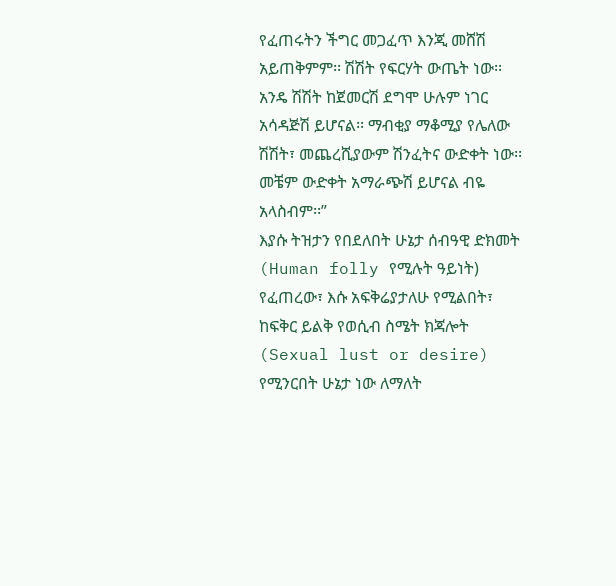የፈጠሩትን ችግር መጋፈጥ እንጂ መሸሽ አይጠቅምም፡፡ ሽሽት የፍርሃት ውጤት ነው፡፡ አንዴ ሽሽት ከጀመርሽ ደግሞ ሁሉም ነገር አሳዳጅሽ ይሆናል፡፡ ማብቂያ ማቆሚያ የሌለው ሽሽት፣ መጨረሺያውም ሽንፈትና ውድቀት ነው፡፡ መቼም ውድቀት አማራጭሽ ይሆናል ብዬ አላስብም፡፡”
እያሱ ትዝታን የበደለበት ሁኔታ ሰብዓዊ ድክመት (Human folly የሚሉት ዓይነት) የፈጠረው፣ እሱ አፍቅሬያታለሁ የሚልበት፣ ከፍቅር ይልቅ የወሲብ ስሜት ክጃሎት (Sexual lust or desire) የሚንርበት ሁኔታ ነው ለማለት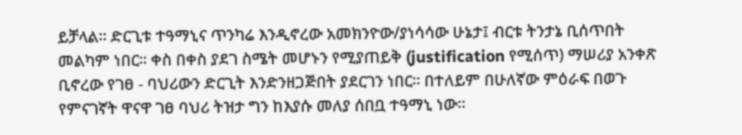ይቻላል፡፡ ድርጊቱ ተዓማኒና ጥንካሬ እንዲኖረው አመክንዮው/ያነሳሳው ሁኔታ፤ ብርቱ ትንታኔ ቢሰጥበት መልካም ነበር፡፡ ቀስ በቀስ ያደገ ስሜት መሆኑን የሚያጠይቅ (justification የሚሰጥ) ማሠሪያ አንቀጽ ቢኖረው የገፀ - ባህሪውን ድርጊት እንድንዘጋጅበት ያደርገን ነበር፡፡ በተለይም በሁለኛው ምዕራፍ በወጉ የምናገኛት ዋናዋ ገፀ ባህሪ ትዝታ ግን ከእያሱ መለያ ሰበቧ ተዓማኒ ነው፡፡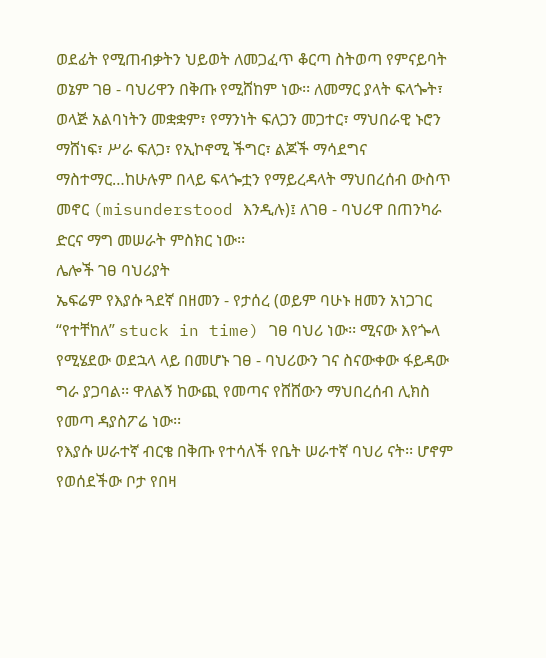ወደፊት የሚጠብቃትን ህይወት ለመጋፈጥ ቆርጣ ስትወጣ የምናይባት ወኔም ገፀ - ባህሪዋን በቅጡ የሚሸከም ነው፡፡ ለመማር ያላት ፍላጐት፣ ወላጅ አልባነትን መቋቋም፣ የማንነት ፍለጋን መጋተር፣ ማህበራዊ ኑሮን ማሸነፍ፣ ሥራ ፍለጋ፣ የኢኮኖሚ ችግር፣ ልጆች ማሳደግና ማስተማር…ከሁሉም በላይ ፍላጐቷን የማይረዳላት ማህበረሰብ ውስጥ መኖር (misunderstood እንዲሉ)፤ ለገፀ - ባህሪዋ በጠንካራ ድርና ማግ መሠራት ምስክር ነው፡፡
ሌሎች ገፀ ባህሪያት
ኤፍሬም የእያሱ ጓደኛ በዘመን - የታሰረ (ወይም ባሁኑ ዘመን አነጋገር “የተቸከለ” stuck in time) ገፀ ባህሪ ነው፡፡ ሚናው እየጐላ የሚሄደው ወደኋላ ላይ በመሆኑ ገፀ - ባህሪውን ገና ስናውቀው ፋይዳው ግራ ያጋባል፡፡ ዋለልኝ ከውጪ የመጣና የሸሸውን ማህበረሰብ ሊክስ የመጣ ዳያስፖሬ ነው፡፡
የእያሱ ሠራተኛ ብርቄ በቅጡ የተሳለች የቤት ሠራተኛ ባህሪ ናት፡፡ ሆኖም የወሰደችው ቦታ የበዛ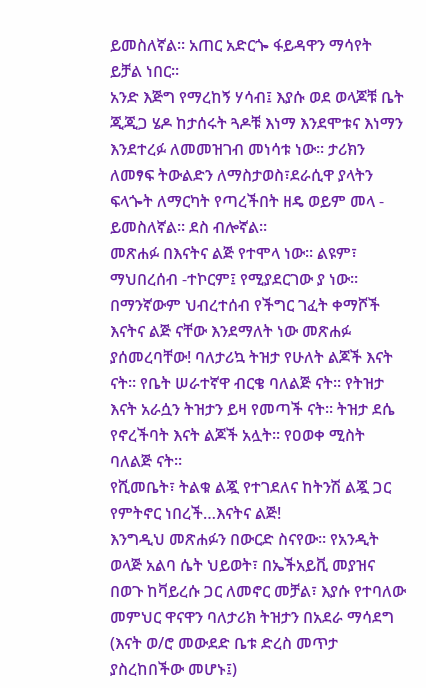ይመስለኛል፡፡ አጠር አድርጐ ፋይዳዋን ማሳየት ይቻል ነበር፡፡
አንድ እጅግ የማረከኝ ሃሳብ፤ እያሱ ወደ ወላጆቹ ቤት ጂጂጋ ሄዶ ከታሰሩት ጓዶቹ እነማ እንደሞቱና እነማን እንደተረፉ ለመመዝገብ መነሳቱ ነው፡፡ ታሪክን ለመፃፍ ትውልድን ለማስታወስ፣ደራሲዋ ያላትን ፍላጐት ለማርካት የጣረችበት ዘዴ ወይም መላ - ይመስለኛል፡፡ ደስ ብሎኛል፡፡
መጽሐፉ በእናትና ልጅ የተሞላ ነው፡፡ ልዩም፣ ማህበረሰብ -ተኮርም፤ የሚያደርገው ያ ነው፡፡ በማንኛውም ህብረተሰብ የችግር ገፈት ቀማሾች እናትና ልጅ ናቸው እንደማለት ነው መጽሐፉ ያሰመረባቸው! ባለታሪኳ ትዝታ የሁለት ልጆች እናት ናት፡፡ የቤት ሠራተኛዋ ብርቄ ባለልጅ ናት፡፡ የትዝታ እናት አራሷን ትዝታን ይዛ የመጣች ናት፡፡ ትዝታ ደሴ የኖረችባት እናት ልጆች አሏት፡፡ የዐወቀ ሚስት ባለልጅ ናት፡፡
የሺመቤት፣ ትልቁ ልጇ የተገደለና ከትንሽ ልጇ ጋር የምትኖር ነበረች…እናትና ልጅ!
እንግዲህ መጽሐፉን በውርድ ስናየው፡፡ የአንዲት ወላጅ አልባ ሴት ህይወት፣ በኤችአይቪ መያዝና በወጉ ከቫይረሱ ጋር ለመኖር መቻል፣ እያሱ የተባለው መምህር ዋናዋን ባለታሪክ ትዝታን በአደራ ማሳደግ (እናት ወ/ሮ መውደድ ቤቱ ድረስ መጥታ ያስረከበችው መሆኑ፤)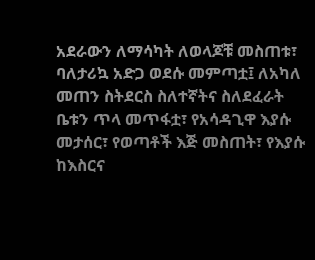አደራውን ለማሳካት ለወላጆቹ መስጠቱ፣ ባለታሪኳ አድጋ ወደሱ መምጣቷ፤ ለአካለ መጠን ስትደርስ ስለተኛትና ስለደፈራት ቤቱን ጥላ መጥፋቷ፣ የአሳዳጊዋ እያሱ መታሰር፣ የወጣቶች እጅ መስጠት፣ የእያሱ ከእስርና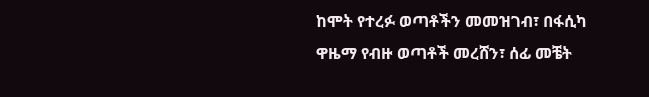ከሞት የተረፉ ወጣቶችን መመዝገብ፣ በፋሲካ ዋዜማ የብዙ ወጣቶች መረሸን፣ ሰፊ መቼት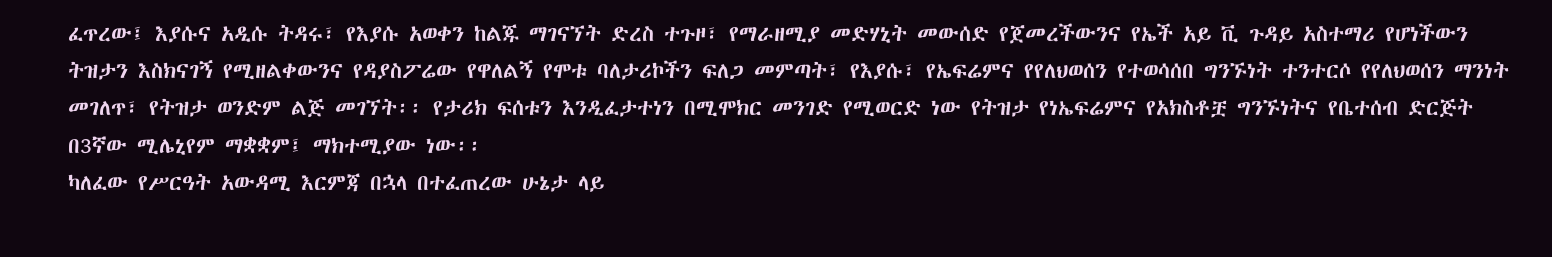ፈጥረው፤ እያሱና አዲሱ ትዳሩ፣ የእያሱ አወቀን ከልጁ ማገናኘት ድረስ ተጉዞ፣ የማራዘሚያ መድሃኒት መውሰድ የጀመረችውንና የኤች አይ ቪ ጉዳይ አስተማሪ የሆነችውን ትዝታን እስክናገኝ የሚዘልቀውንና የዳያስፖሬው የዋለልኝ የሞቱ ባለታሪኮችን ፍለጋ መምጣት፣ የእያሱ፣ የኤፍሬምና የየለህወሰን የተወሳሰበ ግንኙነት ተንተርሶ የየለህወሰን ማንነት መገለጥ፣ የትዝታ ወንድም ልጅ መገኘት፡፡ የታሪክ ፍሰቱን እንዲፈታተነን በሚሞክር መንገድ የሚወርድ ነው የትዝታ የነኤፍሬምና የአክስቶቿ ግንኙነትና የቤተሰብ ድርጅት በ3ኛው ሚሌኒየም ማቋቋም፤ ማክተሚያው ነው፡፡
ካለፈው የሥርዓት አውዳሚ እርምጃ በኋላ በተፈጠረው ሁኔታ ላይ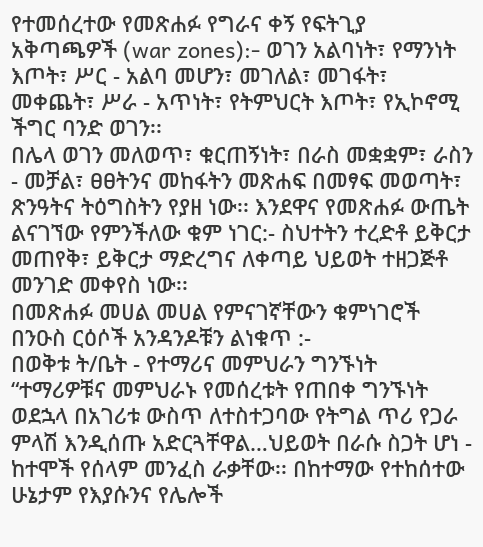የተመሰረተው የመጽሐፉ የግራና ቀኝ የፍትጊያ አቅጣጫዎች (war zones):- ወገን አልባነት፣ የማንነት እጦት፣ ሥር - አልባ መሆን፣ መገለል፣ መገፋት፣ መቀጨት፣ ሥራ - አጥነት፣ የትምህርት እጦት፣ የኢኮኖሚ ችግር ባንድ ወገን፡፡
በሌላ ወገን መለወጥ፣ ቁርጠኝነት፣ በራስ መቋቋም፣ ራስን - መቻል፣ ፀፀትንና መከፋትን መጽሐፍ በመፃፍ መወጣት፣ ጽንዓትና ትዕግስትን የያዘ ነው፡፡ እንደዋና የመጽሐፉ ውጤት ልናገኘው የምንችለው ቁም ነገር:- ስህተትን ተረድቶ ይቅርታ መጠየቅ፣ ይቅርታ ማድረግና ለቀጣይ ህይወት ተዘጋጅቶ መንገድ መቀየስ ነው፡፡
በመጽሐፉ መሀል መሀል የምናገኛቸውን ቁምነገሮች በንዑስ ርዕሶች አንዳንዶቹን ልነቁጥ :-
በወቅቱ ት/ቤት - የተማሪና መምህራን ግንኙነት
“ተማሪዎቹና መምህራኑ የመሰረቱት የጠበቀ ግንኙነት ወደኋላ በአገሪቱ ውስጥ ለተስተጋባው የትግል ጥሪ የጋራ ምላሽ እንዲሰጡ አድርጓቸዋል…ህይወት በራሱ ስጋት ሆነ - ከተሞች የሰላም መንፈስ ራቃቸው፡፡ በከተማው የተከሰተው ሁኔታም የእያሱንና የሌሎች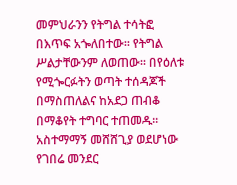መምህራንን የትግል ተሳትፎ በእጥፍ አጐለበተው፡፡ የትግል ሥልታቸውንም ለወጠው፡፡ በየዕለቱ የሚጐርፉትን ወጣት ተሰዳጆች በማስጠለልና ከአደጋ ጠብቆ በማቆየት ተግባር ተጠመዱ፡፡ አስተማማኝ መሸሸጊያ ወደሆነው የገበሬ መንደር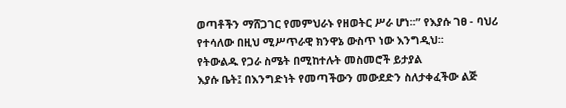ወጣቶችን ማሸጋገር የመምህራኑ የዘወትር ሥራ ሆነ፡፡” የእያሱ ገፀ - ባህሪ የተሳለው በዚህ ሚሥጥራዊ ክንዋኔ ውስጥ ነው እንግዲህ፡፡
የትውልዱ የጋራ ስሜት በሚከተሉት መስመሮች ይታያል
እያሱ ቤት፤ በእንግድነት የመጣችውን መውደድን ስለታቀፈችው ልጅ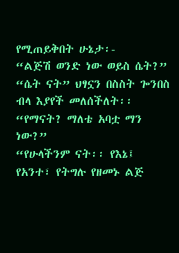የሚጠይቅበት ሁኔታ፡-
“ልጅሽ ወንድ ነው ወይስ ሴት?”
“ሴት ናት” ህፃኗን በስስት ጐንበስ ብላ እያየች መለሰችለት፡፡
“የማናት? ማለቴ አባቷ ማን ነው?”
“የሁላችንም ናት፡፡ የእኔ፤ የአንተ፣ የትግሉ የዘመኑ ልጅ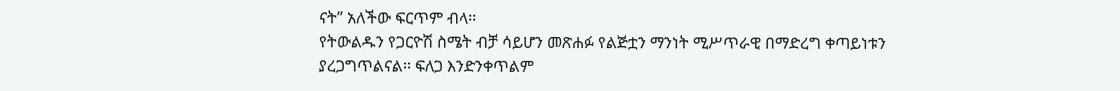ናት” አለችው ፍርጥም ብላ፡፡
የትውልዱን የጋርዮሽ ስሜት ብቻ ሳይሆን መጽሐፉ የልጅቷን ማንነት ሚሥጥራዊ በማድረግ ቀጣይነቱን ያረጋግጥልናል፡፡ ፍለጋ እንድንቀጥልም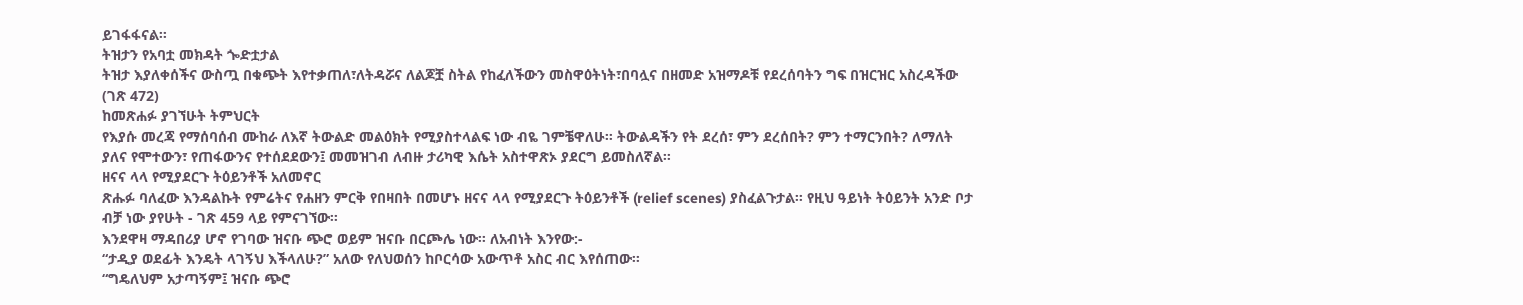ይገፋፋናል፡፡
ትዝታን የአባቷ መክዳት ጐድቷታል
ትዝታ እያለቀሰችና ውስጧ በቁጭት እየተቃጠለ፣ለትዳሯና ለልጆቿ ስትል የከፈለችውን መስዋዕትነት፣በባሏና በዘመድ አዝማዶቹ የደረሰባትን ግፍ በዝርዝር አስረዳችው (ገጽ 472)
ከመጽሐፉ ያገኘሁት ትምህርት
የእያሱ መረጃ የማሰባሰብ ሙከራ ለእኛ ትውልድ መልዕክት የሚያስተላልፍ ነው ብዬ ገምቼዋለሁ፡፡ ትውልዳችን የት ደረሰ፣ ምን ደረሰበት? ምን ተማርንበት? ለማለት ያለና የሞተውን፣ የጠፋውንና የተሰደደውን፤ መመዝገብ ለብዙ ታሪካዊ እሴት አስተዋጽኦ ያደርግ ይመስለኛል፡፡
ዘናና ላላ የሚያደርጉ ትዕይንቶች አለመኖር
ጽሑፉ ባለፈው እንዳልኩት የምሬትና የሐዘን ምርቅ የበዛበት በመሆኑ ዘናና ላላ የሚያደርጉ ትዕይንቶች (relief scenes) ያስፈልጉታል፡፡ የዚህ ዓይነት ትዕይንት አንድ ቦታ ብቻ ነው ያየሁት - ገጽ 459 ላይ የምናገኘው፡፡
እንደዋዛ ማዳበሪያ ሆኖ የገባው ዝናቡ ጭሮ ወይም ዝናቡ በርጮሌ ነው፡፡ ለአብነት እንየው:-
“ታዲያ ወደፊት እንዴት ላገኝህ እችላለሁ?” አለው የለህወሰን ከቦርሳው አውጥቶ አስር ብር እየሰጠው፡፡
“ግዴለህም አታጣኝም፤ ዝናቡ ጭሮ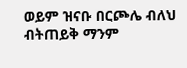ወይም ዝናቡ በርጮሌ ብለህ ብትጠይቅ ማንም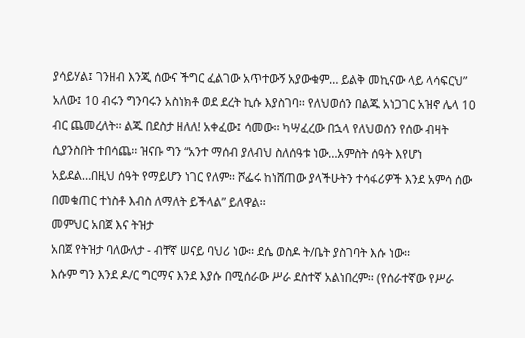ያሳይሃል፤ ገንዘብ እንጂ ሰውና ችግር ፈልገው አጥተውኝ አያውቁም… ይልቅ መኪናው ላይ ላሳፍርህ” አለው፤ 10 ብሩን ግንባሩን አስነክቶ ወደ ደረት ኪሱ እያስገባ፡፡ የለህወሰን በልጁ አነጋገር አዝኖ ሌላ 10 ብር ጨመረለት፡፡ ልጁ በደስታ ዘለለ! አቀፈው፤ ሳመው፡፡ ካሣፈረው በኋላ የለህወሰን የሰው ብዛት ሲያንስበት ተበሳጨ፡፡ ዝናቡ ግን “አንተ ማሰብ ያለብህ ስለሰዓቱ ነው…አምስት ሰዓት እየሆነ አይደል…በዚህ ሰዓት የማይሆን ነገር የለም፡፡ ሾፌሩ ከነሸጠው ያላችሁትን ተሳፋሪዎች እንደ አምሳ ሰው በመቁጠር ተነስቶ እብስ ለማለት ይችላል” ይለዋል፡፡
መምህር አበጀ እና ትዝታ
አበጀ የትዝታ ባለውለታ - ብቸኛ ሠናይ ባህሪ ነው፡፡ ደሴ ወስዶ ት/ቤት ያስገባት እሱ ነው፡፡
እሱም ግን እንደ ዶ/ር ግርማና እንደ እያሱ በሚሰራው ሥራ ደስተኛ አልነበረም፡፡ (የሰራተኛው የሥራ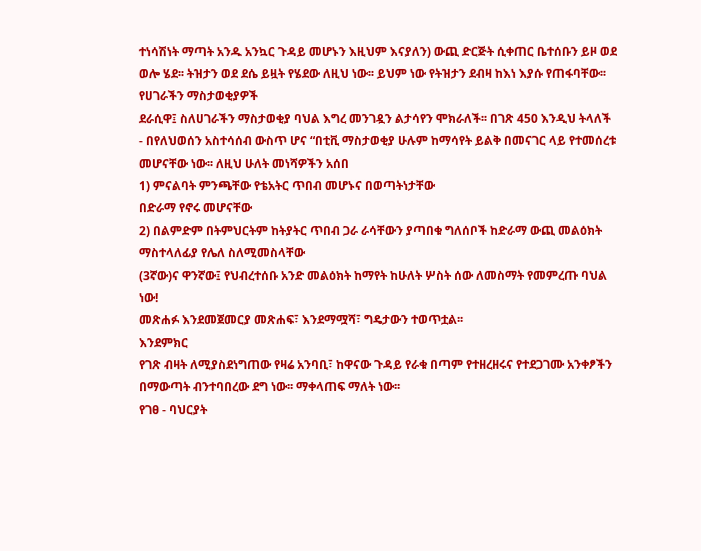ተነሳሽነት ማጣት አንዱ አንኳር ጉዳይ መሆኑን እዚህም እናያለን) ውጪ ድርጅት ሲቀጠር ቤተሰቡን ይዞ ወደ ወሎ ሄደ፡፡ ትዝታን ወደ ደሴ ይዟት የሄደው ለዚህ ነው፡፡ ይህም ነው የትዝታን ደብዛ ከእነ እያሱ የጠፋባቸው፡፡
የሀገራችን ማስታወቂያዎች
ደራሲዋ፤ ስለሀገራችን ማስታወቂያ ባህል እግረ መንገዷን ልታሳየን ሞክራለች፡፡ በገጽ 450 እንዲህ ትላለች - በየለህወሰን አስተሳሰብ ውስጥ ሆና “በቲቪ ማስታወቂያ ሁሉም ከማሳየት ይልቅ በመናገር ላይ የተመሰረቱ መሆናቸው ነው፡፡ ለዚህ ሁለት መነሻዎችን አሰበ
1) ምናልባት ምንጫቸው የቴአትር ጥበብ መሆኑና በወጣትነታቸው
በድራማ የኖሩ መሆናቸው
2) በልምድም በትምህርትም ከትያትር ጥበብ ጋራ ራሳቸውን ያጣበቁ ግለሰቦች ከድራማ ውጪ መልዕክት ማስተላለፊያ የሌለ ስለሚመስላቸው
(3ኛው)ና ዋንኛው፤ የህብረተሰቡ አንድ መልዕክት ከማየት ከሁለት ሦስት ሰው ለመስማት የመምረጡ ባህል ነው!
መጽሐፉ እንደመጀመርያ መጽሐፍ፣ እንደማሟሻ፣ ግዴታውን ተወጥቷል፡፡
እንደምክር
የገጽ ብዛት ለሚያስደነግጠው የዛሬ አንባቢ፣ ከዋናው ጉዳይ የራቁ በጣም የተዘረዘሩና የተደጋገሙ አንቀፆችን በማውጣት ብንተባበረው ደግ ነው፡፡ ማቀላጠፍ ማለት ነው፡፡
የገፀ - ባህርያት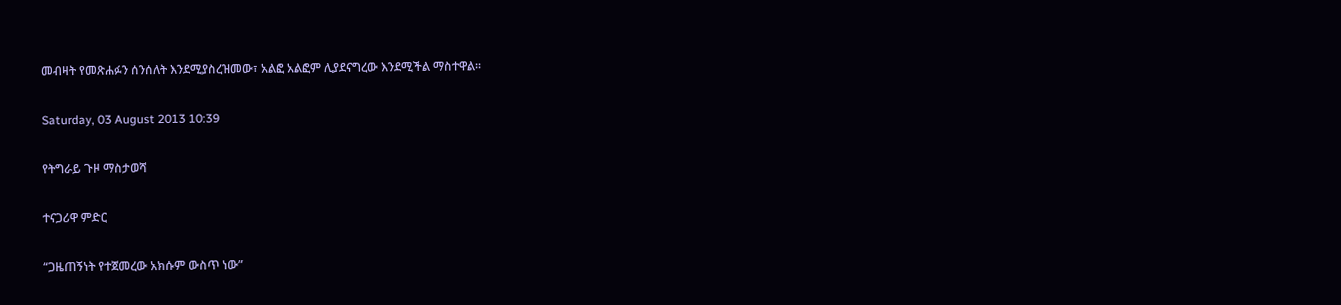መብዛት የመጽሐፉን ሰንሰለት እንደሚያስረዝመው፣ አልፎ አልፎም ሊያደናግረው እንደሚችል ማስተዋል፡፡

Saturday, 03 August 2013 10:39

የትግራይ ጉዞ ማስታወሻ

ተናጋሪዋ ምድር

“ጋዜጠኝነት የተጀመረው አክሱም ውስጥ ነው”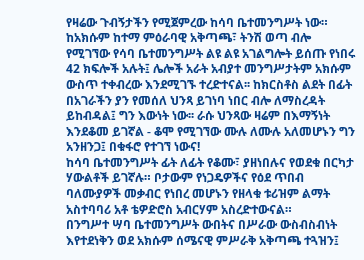የዛሬው ጉብኝታችን የሚጀምረው ከሳባ ቤተመንግሥት ነው። ከአክሱም ከተማ ምዕራባዊ አቅጣጫ፣ ትንሽ ወጣ ብሎ የሚገኘው የሳባ ቤተመንግሥት ልዩ ልዩ አገልግሎት ይሰጡ የነበሩ 42 ክፍሎች አሉት፤ ሌሎች አራት አብያተ መንግሥታትም አክሱም ውስጥ ተቀብረው እንደሚገኙ ተረድተናል፡፡ ከክርስቶስ ልደት በፊት በአገራችን ያን የመሰለ ህንጻ ይገነባ ነበር ብሎ ለማስረዳት ይከብዳል፤ ግን እውነት ነው፡፡ ራሱ ህንጻው ዛሬም በእማኝነት እንደቆመ ይገኛል - ቆሞ የሚገኘው ሙሉ ለሙሉ አለመሆኑን ግን አንዘንጋ፤ በቁፋሮ የተገኘ ነውና!
ከሳባ ቤተመንግሥት ፊት ለፊት የቆሙ፣ ያዘነበሉና የወደቁ በርካታ ሃውልቶች ይገኛሉ። ቦታውም የነጋዴዎችና የዕደ ጥበብ ባለሙያዎች መቃብር የነበረ መሆኑን የዘላቁ ቱሪዝም ልማት አስተባባሪ አቶ ቴዎድሮስ አብርሃም አስረድተውናል።
በንግሥተ ሣባ ቤተመንግሥት ውበትና በሥራው ውስብስብነት እየተደነቅን ወደ አክሱም ሰሜናዊ ምሥራቅ አቅጣጫ ተጓዝን፤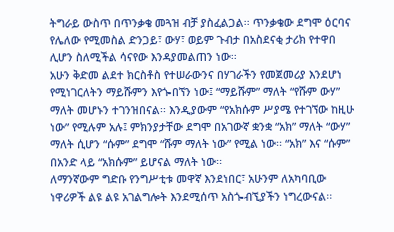ትግራይ ውስጥ በጥንቃቄ መጓዝ ብቻ ያስፈልጋል፡፡ ጥንቃቄው ደግሞ ዕርባና የሌለው የሚመስል ድንጋይ፣ ውሃ፣ ወይም ጉብታ በአስደናቂ ታሪክ የተዋበ ሊሆን ስለሚችል ሳናየው እንዳያመልጠን ነው፡፡
አሁን ቅድመ ልደተ ክርስቶስ የተሠራውንና በሃገራችን የመጀመሪያ እንደሆነ የሚነገርለትን ማይሹምን እየጐበኘን ነው፤ “ማይሹም” ማለት “የሹም ውሃ” ማለት መሆኑን ተገንዝበናል፡፡ እንዲያውም “የአክሱም ሥያሜ የተገኘው ከዚሁ ነው” የሚሉም አሉ፤ ምክንያታቸው ደግሞ በአገውኛ ቋንቋ “አክ” ማለት “ውሃ” ማለት ሲሆን “ሱም” ደግሞ “ሹም ማለት ነው” የሚል ነው፡፡ “አክ” እና “ሱም” በአንድ ላይ “አክሱም” ይሆናል ማለት ነው፡፡
ለማንኛውም ግድቡ የንግሥቲቱ መዋኛ እንደነበር፣ አሁንም ለአካባቢው ነዋሪዎች ልዩ ልዩ አገልግሎት እንደሚሰጥ አስጐብኚያችን ነግረውናል፡፡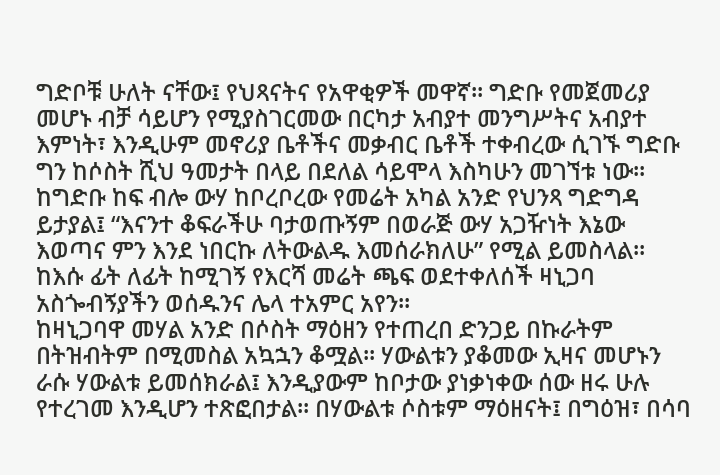ግድቦቹ ሁለት ናቸው፤ የህጻናትና የአዋቂዎች መዋኛ፡፡ ግድቡ የመጀመሪያ መሆኑ ብቻ ሳይሆን የሚያስገርመው በርካታ አብያተ መንግሥትና አብያተ እምነት፣ እንዲሁም መኖሪያ ቤቶችና መቃብር ቤቶች ተቀብረው ሲገኙ ግድቡ ግን ከሶስት ሺህ ዓመታት በላይ በደለል ሳይሞላ እስካሁን መገኘቱ ነው፡፡
ከግድቡ ከፍ ብሎ ውሃ ከቦረቦረው የመሬት አካል አንድ የህንጻ ግድግዳ ይታያል፤ “እናንተ ቆፍራችሁ ባታወጡኝም በወራጅ ውሃ አጋዥነት እኔው እወጣና ምን እንደ ነበርኩ ለትውልዱ እመሰራክለሁ” የሚል ይመስላል፡፡ ከእሱ ፊት ለፊት ከሚገኝ የእርሻ መሬት ጫፍ ወደተቀለሰች ዛኒጋባ አስጐብኝያችን ወሰዱንና ሌላ ተአምር አየን፡፡
ከዛኒጋባዋ መሃል አንድ በሶስት ማዕዘን የተጠረበ ድንጋይ በኩራትም በትዝብትም በሚመስል አኳኋን ቆሟል፡፡ ሃውልቱን ያቆመው ኢዛና መሆኑን ራሱ ሃውልቱ ይመሰክራል፤ እንዲያውም ከቦታው ያነቃነቀው ሰው ዘሩ ሁሉ የተረገመ እንዲሆን ተጽፎበታል፡፡ በሃውልቱ ሶስቱም ማዕዘናት፤ በግዕዝ፣ በሳባ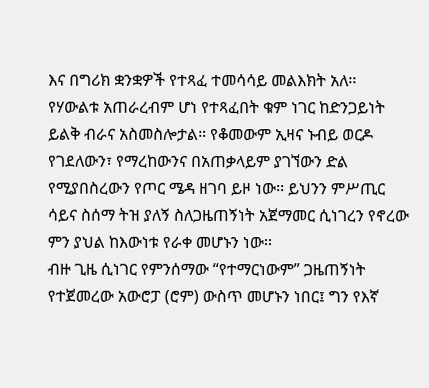እና በግሪክ ቋንቋዎች የተጻፈ ተመሳሳይ መልእክት አለ፡፡
የሃውልቱ አጠራረብም ሆነ የተጻፈበት ቁም ነገር ከድንጋይነት ይልቅ ብራና አስመስሎታል። የቆመውም ኢዛና ኑብይ ወርዶ የገደለውን፣ የማረከውንና በአጠቃላይም ያገኘውን ድል የሚያበስረውን የጦር ሜዳ ዘገባ ይዞ ነው፡፡ ይህንን ምሥጢር ሳይና ስሰማ ትዝ ያለኝ ስለጋዜጠኝነት አጀማመር ሲነገረን የኖረው ምን ያህል ከእውነቱ የራቀ መሆኑን ነው፡፡
ብዙ ጊዜ ሲነገር የምንሰማው “የተማርነውም” ጋዜጠኝነት የተጀመረው አውሮፓ (ሮም) ውስጥ መሆኑን ነበር፤ ግን የእኛ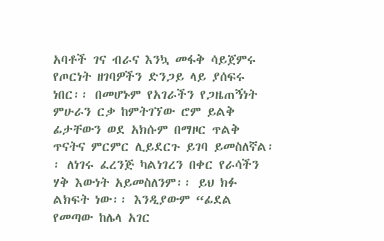አባቶች ገና ብራና እንኳ መፋቅ ሳይጀምሩ የጦርነት ዘገባዎችን ድንጋይ ላይ ያሰፍሩ ነበር፡፡ በመሆኑም የአገራችን የጋዜጠኝነት ምሁራን ርቃ ከምትገኘው ሮም ይልቅ ፊታቸውን ወደ አክሱም በማዞር ጥልቅ ጥናትና ምርምር ሊይደርጉ ይገባ ይመስለኛል፡፡ ለነገሩ ፈረንጅ ካልነገረን በቀር የራሳችን ሃቅ እውነት አይመስለንም፡፡ ይህ ክፉ ልክፍት ነው፡፡ እንዲያውም “ፊደል የመጣው ከሌላ አገር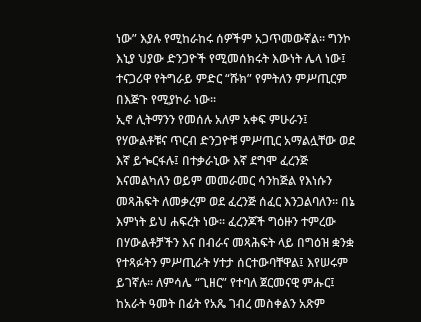ነው” እያሉ የሚከራከሩ ሰዎችም አጋጥመውኛል፡፡ ግንኮ እኒያ ህያው ድንጋዮች የሚመሰክሩት እውነት ሌላ ነው፤ ተናጋሪዋ የትግራይ ምድር “ሹክ” የምትለን ምሥጢርም በእጅጉ የሚያኮራ ነው፡፡
ኢኖ ሊትማንን የመሰሉ አለም አቀፍ ምሁራን፤ የሃውልቶቹና ጥርብ ድንጋዮቹ ምሥጢር አማልሏቸው ወደ እኛ ይጐርፋሉ፤ በተቃራኒው እኛ ደግሞ ፈረንጅ እናመልካለን ወይም መመራመር ሳንከጅል የእነሱን መጻሕፍት ለመቃረም ወደ ፈረንጅ ሰፈር እንጋልባለን፡፡ በኔ እምነት ይህ ሐፍረት ነው፡፡ ፈረንጆች ግዕዙን ተምረው በሃውልቶቻችን እና በብራና መጻሕፍት ላይ በግዕዝ ቋንቋ የተጻፉትን ምሥጢራት ሃተታ ሰርተውባቸዋል፤ እየሠሩም ይገኛሉ፡፡ ለምሳሌ “ጊዘር” የተባለ ጀርመናዊ ምሑር፤ ከአራት ዓመት በፊት የአጼ ገብረ መስቀልን አጽም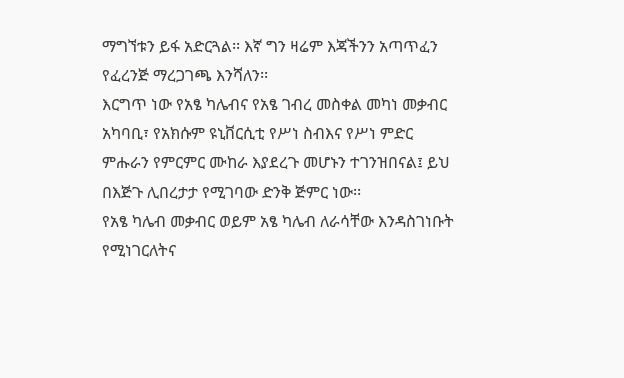ማግኘቱን ይፋ አድርጓል፡፡ እኛ ግን ዛሬም እጃችንን አጣጥፈን የፈረንጅ ማረጋገጫ እንሻለን፡፡
እርግጥ ነው የአፄ ካሌብና የአፄ ገብረ መስቀል መካነ መቃብር አካባቢ፣ የአክሱም ዩኒቨርሲቲ የሥነ ስብእና የሥነ ምድር ምሑራን የምርምር ሙከራ እያደረጉ መሆኑን ተገንዝበናል፤ ይህ በእጅጉ ሊበረታታ የሚገባው ድንቅ ጅምር ነው፡፡
የአፄ ካሌብ መቃብር ወይም አፄ ካሌብ ለራሳቸው እንዳስገነቡት የሚነገርለትና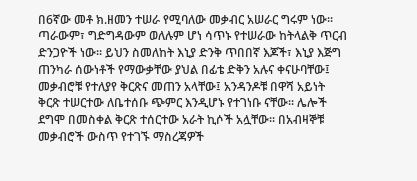በ6ኛው መቶ ክ.ዘመን ተሠራ የሚባለው መቃብር አሠራር ግሩም ነው፡፡ ጣራውም፣ ግድግዳውም ወለሉም ሆነ ሳጥኑ የተሠራው ከትላልቅ ጥርብ ድንጋዮች ነው፡፡ ይህን ስመለከት እኒያ ድንቅ ጥበበኛ እጆች፣ እኒያ እጅግ ጠንካራ ሰውነቶች የማውቃቸው ያህል በፊቴ ድቅን አሉና ቀናሁባቸው፤
መቃብሮቹ የተለያየ ቅርጽና መጠን አላቸው፤ አንዳንዶቹ በዋሻ አይነት ቅርጽ ተሠርተው ለቤተሰቡ ጭምር እንዲሆኑ የተገነቡ ናቸው፡፡ ሌሎች ደግሞ በመስቀል ቅርጽ ተሰርተው አራት ኪሶች አሏቸው፡፡ በአብዛኞቹ መቃብሮች ውስጥ የተገኙ ማስረጃዎች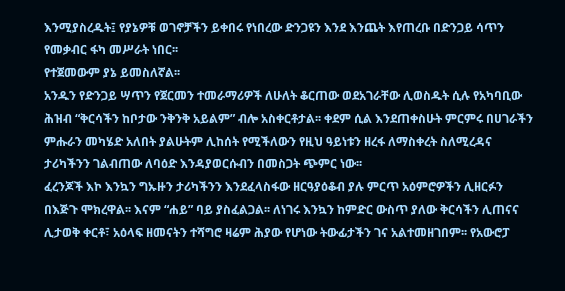እንሚያስረዱት፤ የያኔዎቹ ወገኖቻችን ይቀበሩ የነበረው ድንጋዩን እንደ እንጨት እየጠረቡ በድንጋይ ሳጥን የመቃብር ፋካ መሥራት ነበር፡፡
የተጀመውም ያኔ ይመስለኛል፡፡
አንዱን የድንጋይ ሣጥን የጀርመን ተመራማሪዎች ለሁለት ቆርጠው ወደአገራቸው ሊወስዱት ሲሉ የአካባቢው ሕዝብ “ቅርሳችን ከቦታው ንቅንቅ አይልም” ብሎ አስቀርቶታል፡፡ ቀደም ሲል እንደጠቀስሁት ምርምሩ በሀገራችን ምሑራን መካሄድ አለበት ያልሁትም ሊከሰት የሚችለውን የዚህ ዓይነቱን ዘረፋ ለማስቀረት ስለሚረዳና ታሪካችንን ገልብጠው ለባዕድ እንዳያወርሱብን በመስጋት ጭምር ነው፡፡
ፈረንጆች እኮ እንኳን ግኡዙን ታሪካችንን እንደፈላስፋው ዘርዓያዕቆብ ያሉ ምርጥ አዕምሮዎችን ሊዘርፉን በእጅጉ ሞክረዋል፡፡ እናም “ሐይ” ባይ ያስፈልጋል፡፡ ለነገሩ እንኳን ከምድር ውስጥ ያለው ቅርሳችን ሊጠናና ሊታወቅ ቀርቶ፣ አዕላፍ ዘመናትን ተሻግሮ ዛሬም ሕያው የሆነው ትውፊታችን ገና አልተመዘገበም፡፡ የአውሮፓ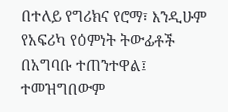በተለይ የግሪክና የሮማ፣ እንዲሁም የአፍሪካ የዕምነት ትውፊቶች በአግባቡ ተጠንተዋል፤ ተመዝግበውም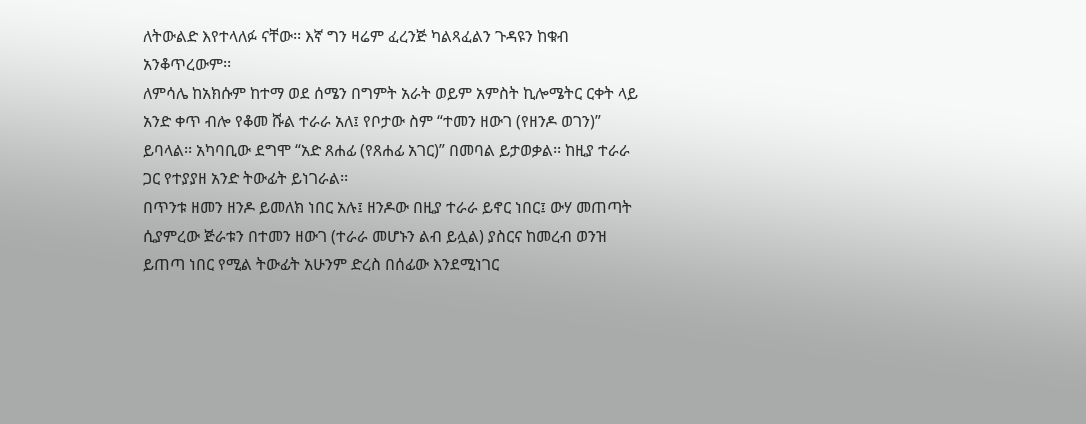ለትውልድ እየተላለፉ ናቸው፡፡ እኛ ግን ዛሬም ፈረንጅ ካልጻፈልን ጉዳዩን ከቁብ አንቆጥረውም፡፡
ለምሳሌ ከአክሱም ከተማ ወደ ሰሜን በግምት አራት ወይም አምስት ኪሎሜትር ርቀት ላይ አንድ ቀጥ ብሎ የቆመ ሹል ተራራ አለ፤ የቦታው ስም “ተመን ዘውገ (የዘንዶ ወገን)” ይባላል፡፡ አካባቢው ደግሞ “አድ ጸሐፊ (የጸሐፊ አገር)” በመባል ይታወቃል፡፡ ከዚያ ተራራ ጋር የተያያዘ አንድ ትውፊት ይነገራል፡፡
በጥንቱ ዘመን ዘንዶ ይመለክ ነበር አሉ፤ ዘንዶው በዚያ ተራራ ይኖር ነበር፤ ውሃ መጠጣት ሲያምረው ጅራቱን በተመን ዘውገ (ተራራ መሆኑን ልብ ይሏል) ያስርና ከመረብ ወንዝ ይጠጣ ነበር የሚል ትውፊት አሁንም ድረስ በሰፊው እንደሚነገር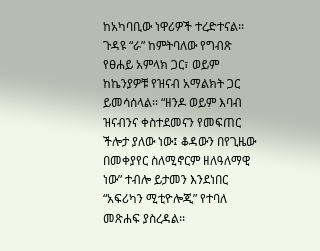ከአካባቢው ነዋሪዎች ተረድተናል፡፡
ጉዳዩ “ራ” ከምትባለው የግብጽ የፀሐይ አምላክ ጋር፣ ወይም ከኬንያዎቹ የዝናብ አማልክት ጋር ይመሳሰላል፡፡ “ዘንዶ ወይም እባብ ዝናብንና ቀስተደመናን የመፍጠር ችሎታ ያለው ነው፤ ቆዳውን በየጊዜው በመቀያየር ስለሚኖርም ዘለዓለማዊ ነው” ተብሎ ይታመን እንደነበር “አፍሪካን ሚቲዮሎጂ” የተባለ መጽሐፍ ያስረዳል፡፡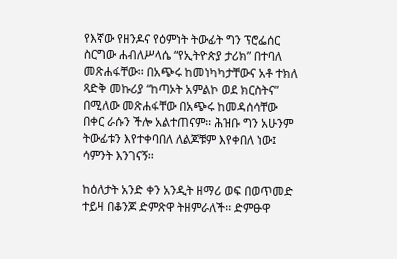የእኛው የዘንዶና የዕምነት ትውፊት ግን ፕሮፌሰር ስርግው ሐብለሥላሴ “የኢትዮጵያ ታሪክ” በተባለ መጽሐፋቸው፡፡ በአጭሩ ከመነካካታቸውና አቶ ተክለ ጻድቅ መኩሪያ “ከጣኦት አምልኮ ወደ ክርስትና” በሚለው መጽሐፋቸው በአጭሩ ከመዳሰሳቸው በቀር ራሱን ችሎ አልተጠናም፡፡ ሕዝቡ ግን አሁንም ትውፊቱን እየተቀባበለ ለልጆቹም እየቀበለ ነው፤ ሳምንት እንገናኝ፡፡

ከዕለታት አንድ ቀን አንዲት ዘማሪ ወፍ በወጥመድ ተይዛ በቆንጆ ድምጽዋ ትዘምራለች፡፡ ድምፁዋ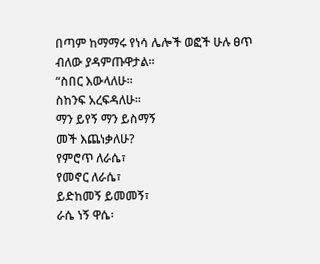በጣም ከማማሩ የነሳ ሌሎች ወፎች ሁሉ ፀጥ ብለው ያዳምጡዋታል፡፡
“ስበር እውላለሁ፡፡
ስከንፍ አረፍዳለሁ፡፡
ማን ይየኝ ማን ይስማኝ
መች እጨነቃለሁ?
የምሮጥ ለራሴ፣
የመኖር ለራሴ፣
ይድከመኝ ይመመኝ፣
ራሴ ነኝ ዋሴ፡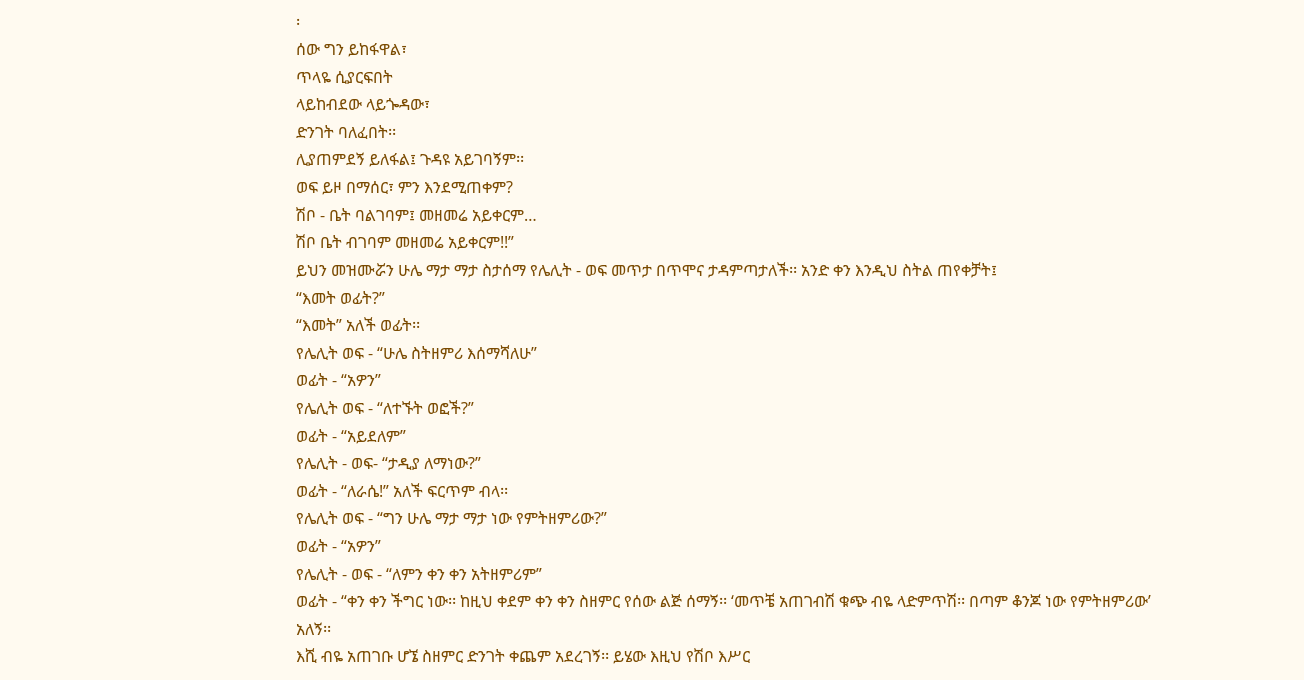፡
ሰው ግን ይከፋዋል፣
ጥላዬ ሲያርፍበት
ላይከብደው ላይጐዳው፣
ድንገት ባለፈበት፡፡
ሊያጠምደኝ ይለፋል፤ ጉዳዩ አይገባኝም፡፡
ወፍ ይዞ በማሰር፣ ምን እንደሚጠቀም?
ሽቦ - ቤት ባልገባም፤ መዘመሬ አይቀርም…
ሽቦ ቤት ብገባም መዘመሬ አይቀርም!!”
ይህን መዝሙሯን ሁሌ ማታ ማታ ስታሰማ የሌሊት - ወፍ መጥታ በጥሞና ታዳምጣታለች፡፡ አንድ ቀን እንዲህ ስትል ጠየቀቻት፤
“እመት ወፊት?”
“እመት” አለች ወፊት፡፡
የሌሊት ወፍ - “ሁሌ ስትዘምሪ እሰማሻለሁ”
ወፊት - “አዎን”
የሌሊት ወፍ - “ለተኙት ወፎች?”
ወፊት - “አይደለም”
የሌሊት - ወፍ- “ታዲያ ለማነው?”
ወፊት - “ለራሴ!” አለች ፍርጥም ብላ፡፡
የሌሊት ወፍ - “ግን ሁሌ ማታ ማታ ነው የምትዘምሪው?”
ወፊት - “አዎን”
የሌሊት - ወፍ - “ለምን ቀን ቀን አትዘምሪም”
ወፊት - “ቀን ቀን ችግር ነው፡፡ ከዚህ ቀደም ቀን ቀን ስዘምር የሰው ልጅ ሰማኝ፡፡ ‘መጥቼ አጠገብሽ ቁጭ ብዬ ላድምጥሽ፡፡ በጣም ቆንጆ ነው የምትዘምሪው’ አለኝ፡፡
እሺ ብዬ አጠገቡ ሆኜ ስዘምር ድንገት ቀጨም አደረገኝ፡፡ ይሄው እዚህ የሽቦ እሥር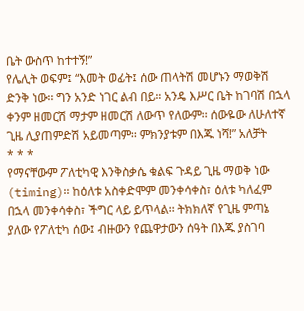ቤት ውስጥ ከተተኝ!”
የሌሊት ወፍም፤ “እመት ወፊት፤ ሰው ጠላትሽ መሆኑን ማወቅሽ ድንቅ ነው፡፡ ግን አንድ ነገር ልብ በይ። አንዴ እሥር ቤት ከገባሽ በኋላ ቀንም ዘመርሽ ማታም ዘመርሽ ለውጥ የለውም፡፡ ሰውዬው ለሁለተኛ ጊዜ ሊያጠምድሽ አይመጣም፡፡ ምክንያቱም በእጁ ነሻ!” አለቻት
* * *
የማናቸውም ፖለቲካዊ እንቅስቃሴ ቁልፍ ጉዳይ ጊዜ ማወቅ ነው (timing)፡፡ ከዕለቱ አስቀድሞም መንቀሳቀስ፣ ዕለቱ ካለፈም በኋላ መንቀሳቀስ፣ ችግር ላይ ይጥላል፡፡ ትክክለኛ የጊዜ ምጣኔ ያለው የፖለቲካ ሰው፤ ብዙውን የጨዋታውን ሰዓት በእጁ ያስገባ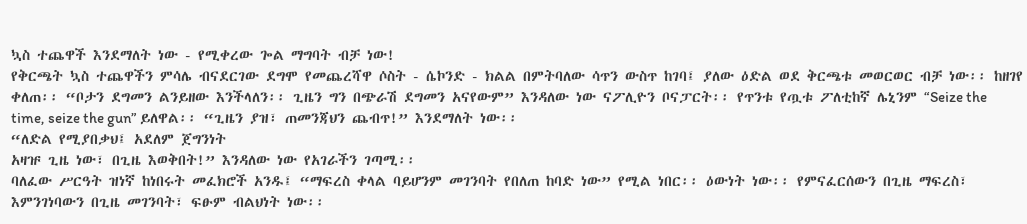ኳስ ተጨዋች እንደማለት ነው - የሚቀረው ጐል ማግባት ብቻ ነው!
የቅርጫት ኳስ ተጨዋችን ምሳሌ ብናደርገው ደግሞ የመጨረሻዋ ሶስት - ሴኮንድ - ክልል በምትባለው ሳጥን ውስጥ ከገባ፤ ያለው ዕድል ወደ ቅርጫቱ መወርወር ብቻ ነው፡፡ ከዘገየ ቀለጠ፡፡ “ቦታን ደግመን ልንይዘው እንችላለን፡፡ ጊዜን ግን በጭራሽ ደግመን አናየውም” እንዳለው ነው ናፖሊዮን ቦናፓርት፡፡ የጥንቱ የጧቱ ፖለቲከኛ ሌኒንም “Seize the time, seize the gun” ይለዋል፡፡ “ጊዜን ያዝ፣ ጠመንጃህን ጨብጥ!” እንደማለት ነው፡፡
“ለድል የሚያበቃህ፤ አደለም ጀግንነት
አዛዡ ጊዜ ነው፣ በጊዜ እወቅበት!” እንዳለው ነው የአገራችን ገጣሚ፡፡
ባለፈው ሥርዓት ዝነኛ ከነበሩት መፈክሮች አንዱ፤ “ማፍረስ ቀላል ባይሆንም መገንባት የበለጠ ከባድ ነው” የሚል ነበር፡፡ ዕውነት ነው፡፡ የምናፈርሰውን በጊዜ ማፍረስ፣ እምንገነባውን በጊዜ መገንባት፣ ፍፁም ብልህነት ነው፡፡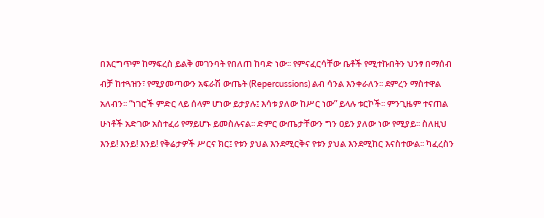በእርግጥም ከማፍረስ ይልቅ መገንባት የበለጠ ከባድ ነው፡፡ የምናፈርሳቸው ቤቶች የሚተኩበትን ህንፃ በማሰብ ብቻ ከተጓዝን፣ የሚያመጣውን አፍራሽ ውጤት (Repercussions) ልብ ሳንል እንቀራለን፡፡ ደምረን ማስተዋል አለብን፡፡ “ነገሮች ምድር ላይ ሰላም ሆነው ይታያሉ፤ እሳቱ ያለው ከሥር ነው” ይላሉ ቱርኮች፡፡ ምንጊዜም ተናጠል ሁነቶች አድገው አስተፈሪ የማይሆኑ ይመስሉናል፡፡ ድምር ውጤታቸውን ግን ዐይን ያለው ነው የሚያይ፡፡ ስለዚህ እንይ! እንይ! እንይ! የቅሬታዎች ሥርና ክር፤ የቱን ያህል እንደሚርቅና የቱን ያህል እንደሚከር እናስተውል፡፡ ካፈረስን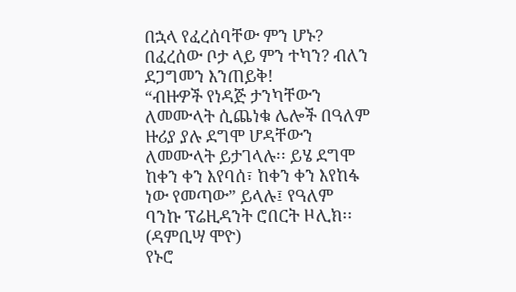በኋላ የፈረሰባቸው ምን ሆኑ? በፈረሰው ቦታ ላይ ምን ተካን? ብለን ደጋግመን እንጠይቅ!
“ብዙዎች የነዳጅ ታንካቸውን ለመሙላት ሲጨነቁ ሌሎች በዓለም ዙሪያ ያሉ ደግሞ ሆዳቸውን ለመሙላት ይታገላሉ፡፡ ይሄ ደግሞ ከቀን ቀን እየባሰ፣ ከቀን ቀን እየከፋ ነው የመጣው” ይላሉ፤ የዓለም ባንኩ ፕሬዚዳንት ሮበርት ዞሊክ፡፡ (ዳምቢሣ ሞዮ)
የኑሮ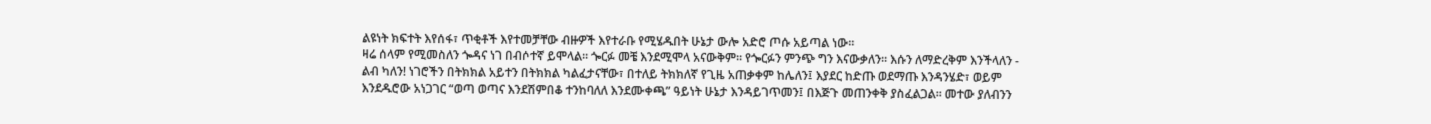ልዩነት ክፍተት እየሰፋ፣ ጥቂቶች እየተመቻቸው ብዙዎች እየተራቡ የሚሄዱበት ሁኔታ ውሎ አድሮ ጦሱ አይጣል ነው፡፡
ዛሬ ሰላም የሚመስለን ጐዳና ነገ በብሶተኛ ይሞላል፡፡ ጐርፉ መቼ እንደሚሞላ አናውቅም፡፡ የጐርፉን ምንጭ ግን እናውቃለን፡፡ እሱን ለማድረቅም እንችላለን - ልብ ካለን! ነገሮችን በትክክል አይተን በትክክል ካልፈታናቸው፣ በተለይ ትክክለኛ የጊዜ አጠቃቀም ከሌለን፤ እያደር ከድጡ ወደማጡ እንዳንሄድ፣ ወይም እንደዱሮው አነጋገር “ወጣ ወጣና እንደሽምበቆ ተንከባለለ እንደሙቀጫ” ዓይነት ሁኔታ እንዳይገጥመን፤ በእጅጉ መጠንቀቅ ያስፈልጋል፡፡ መተው ያለብንን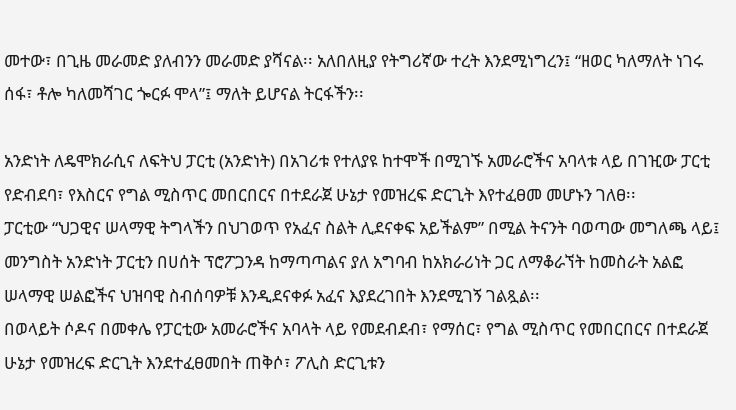መተው፣ በጊዜ መራመድ ያለብንን መራመድ ያሻናል፡፡ አለበለዚያ የትግሪኛው ተረት እንደሚነግረን፤ “ዘወር ካለማለት ነገሩ ሰፋ፣ ቶሎ ካለመሻገር ጐርፉ ሞላ”፤ ማለት ይሆናል ትርፋችን፡፡

አንድነት ለዴሞክራሲና ለፍትህ ፓርቲ (አንድነት) በአገሪቱ የተለያዩ ከተሞች በሚገኙ አመራሮችና አባላቱ ላይ በገዢው ፓርቲ የድብደባ፣ የእስርና የግል ሚስጥር መበርበርና በተደራጀ ሁኔታ የመዝረፍ ድርጊት እየተፈፀመ መሆኑን ገለፀ፡፡
ፓርቲው “ህጋዊና ሠላማዊ ትግላችን በህገወጥ የአፈና ስልት ሊደናቀፍ አይችልም” በሚል ትናንት ባወጣው መግለጫ ላይ፤ መንግስት አንድነት ፓርቲን በሀሰት ፕሮፖጋንዳ ከማጣጣልና ያለ አግባብ ከአክራሪነት ጋር ለማቆራኘት ከመስራት አልፎ ሠላማዊ ሠልፎችና ህዝባዊ ስብሰባዎቹ እንዲደናቀፉ አፈና እያደረገበት እንደሚገኝ ገልጿል፡፡
በወላይት ሶዶና በመቀሌ የፓርቲው አመራሮችና አባላት ላይ የመደብደብ፣ የማሰር፣ የግል ሚስጥር የመበርበርና በተደራጀ ሁኔታ የመዝረፍ ድርጊት እንደተፈፀመበት ጠቅሶ፣ ፖሊስ ድርጊቱን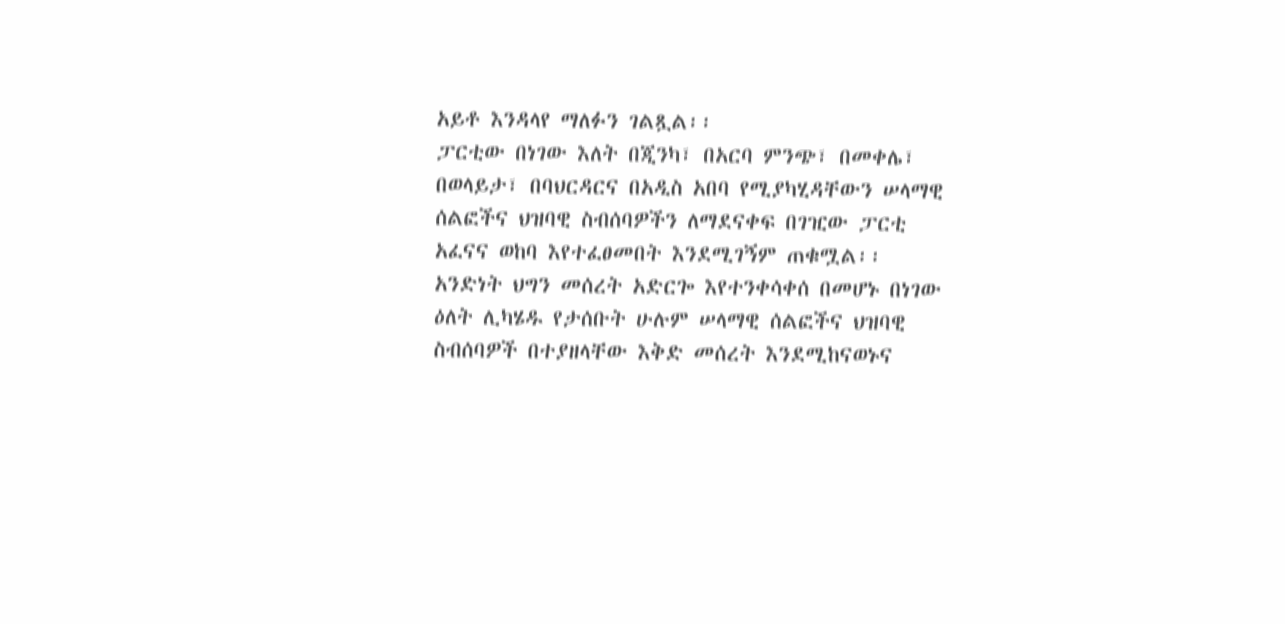አይቶ እንዳላየ ማለፉን ገልጿል፡፡
ፓርቲው በነገው እለት በጂንካ፣ በአርባ ምንጭ፣ በመቀሌ፣ በወላይታ፣ በባህርዳርና በአዲስ አበባ የሚያካሂዳቸውን ሠላማዊ ሰልፎችና ህዝባዊ ስብሰባዎችን ለማደናቀፍ በገዢው ፓርቲ አፈናና ወከባ እየተፈፀመበት እንደሚገኝም ጠቁሟል፡፡
አንድነት ህግን መሰረት አድርጐ እየተንቀሳቀሰ በመሆኑ በነገው ዕለት ሊካሄዱ የታሰቡት ሁሉም ሠላማዊ ሰልፎችና ህዝባዊ ስብሰባዎች በተያዘላቸው እቅድ መሰረት እንደሚከናወኑና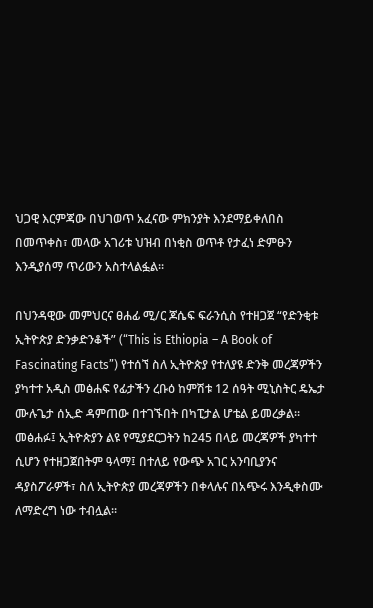ህጋዊ እርምጃው በህገወጥ አፈናው ምክንያት እንደማይቀለበስ በመጥቀስ፣ መላው አገሪቱ ህዝብ በነቂስ ወጥቶ የታፈነ ድምፁን እንዲያሰማ ጥሪውን አስተላልፏል፡፡

በህንዳዊው መምህርና ፀሐፊ ሚ/ር ጆሴፍ ፍራንሲስ የተዘጋጀ “የድንቂቱ ኢትዮጵያ ድንቃድንቆች” (“This is Ethiopia – A Book of Fascinating Facts”) የተሰኘ ስለ ኢትዮጵያ የተለያዩ ድንቅ መረጃዎችን ያካተተ አዲስ መፅሐፍ የፊታችን ረቡዕ ከምሽቱ 12 ሰዓት ሚኒስትር ዴኤታ ሙሉጌታ ሰኢድ ዳምጠው በተገኙበት በካፒታል ሆቴል ይመረቃል፡፡
መፅሐፉ፤ ኢትዮጵያን ልዩ የሚያደርጋትን ከ245 በላይ መረጃዎች ያካተተ ሲሆን የተዘጋጀበትም ዓላማ፤ በተለይ የውጭ አገር አንባቢያንና ዳያስፖራዎች፣ ስለ ኢትዮጵያ መረጃዎችን በቀላሉና በአጭሩ እንዲቀስሙ ለማድረግ ነው ተብሏል፡፡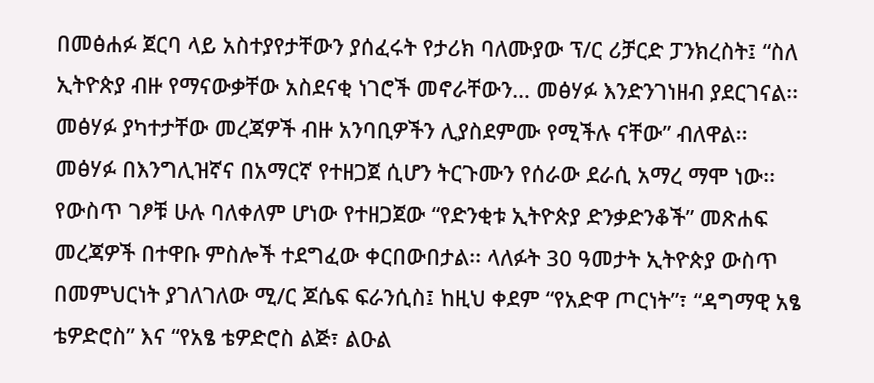በመፅሐፉ ጀርባ ላይ አስተያየታቸውን ያሰፈሩት የታሪክ ባለሙያው ፕ/ር ሪቻርድ ፓንክረስት፤ “ስለ ኢትዮጵያ ብዙ የማናውቃቸው አስደናቂ ነገሮች መኖራቸውን… መፅሃፉ እንድንገነዘብ ያደርገናል፡፡ መፅሃፉ ያካተታቸው መረጃዎች ብዙ አንባቢዎችን ሊያስደምሙ የሚችሉ ናቸው” ብለዋል፡፡
መፅሃፉ በእንግሊዝኛና በአማርኛ የተዘጋጀ ሲሆን ትርጉሙን የሰራው ደራሲ አማረ ማሞ ነው፡፡ የውስጥ ገፆቹ ሁሉ ባለቀለም ሆነው የተዘጋጀው “የድንቂቱ ኢትዮጵያ ድንቃድንቆች” መጽሐፍ መረጃዎች በተዋቡ ምስሎች ተደግፈው ቀርበውበታል፡፡ ላለፉት 30 ዓመታት ኢትዮጵያ ውስጥ በመምህርነት ያገለገለው ሚ/ር ጆሴፍ ፍራንሲስ፤ ከዚህ ቀደም “የአድዋ ጦርነት”፣ “ዳግማዊ አፄ ቴዎድሮስ” እና “የአፄ ቴዎድሮስ ልጅ፣ ልዑል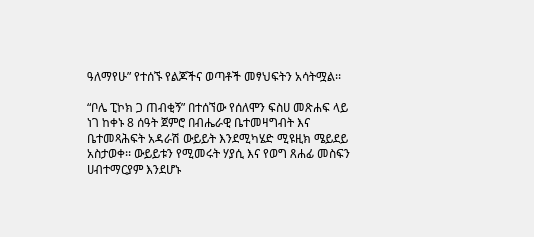ዓለማየሁ” የተሰኙ የልጆችና ወጣቶች መፃህፍትን አሳትሟል፡፡

“ቦሌ ፒኮክ ጋ ጠብቂኝ” በተሰኘው የሰለሞን ፍስሀ መጽሐፍ ላይ ነገ ከቀኑ 8 ሰዓት ጀምሮ በብሔራዊ ቤተመዛግብት እና ቤተመጻሕፍት አዳራሽ ውይይት እንደሚካሄድ ሚዩዚክ ሜይደይ አስታወቀ፡፡ ውይይቱን የሚመሩት ሃያሲ እና የወግ ጸሐፊ መስፍን ሀብተማርያም እንደሆኑ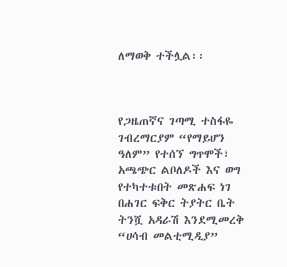ለማወቅ ተችሏል፡፡



የጋዜጠኛና ገጣሚ ተስፋዬ ገብረማርያም “የማይሆን ዓለም” የተሰኘ ግጥሞች፣ አጫጭር ልቦለዶች እና ወግ የተካተቱበት መጽሐፍ ነገ በሐገር ፍቅር ትያትር ቤት ትንሿ አዳራሽ እንደሚመረቅ “ሀሳብ መልቲሚዲያ”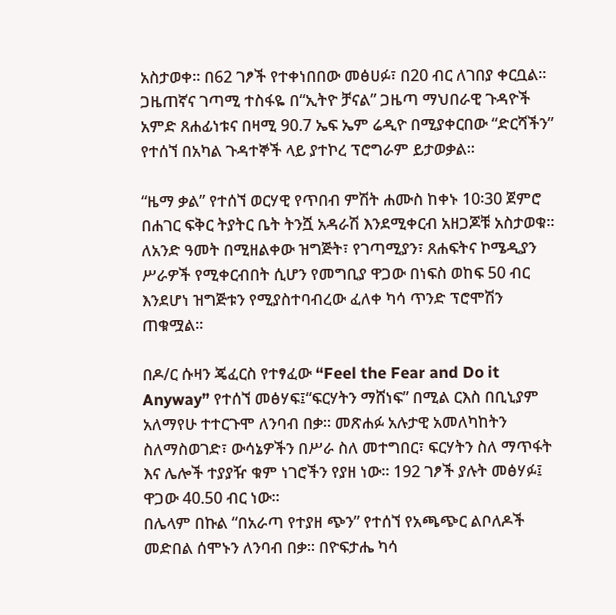አስታወቀ፡፡ በ62 ገፆች የተቀነበበው መፅሀፉ፣ በ20 ብር ለገበያ ቀርቧል፡፡ ጋዜጠኛና ገጣሚ ተስፋዬ በ“ኢትዮ ቻናል” ጋዜጣ ማህበራዊ ጉዳዮች አምድ ጸሐፊነቱና በዛሚ 90.7 ኤፍ ኤም ሬዲዮ በሚያቀርበው “ድርሻችን” የተሰኘ በአካል ጉዳተኞች ላይ ያተኮረ ፕሮግራም ይታወቃል፡፡

“ዜማ ቃል” የተሰኘ ወርሃዊ የጥበብ ምሽት ሐሙስ ከቀኑ 10፡30 ጀምሮ  በሐገር ፍቅር ትያትር ቤት ትንሿ አዳራሽ እንደሚቀርብ አዘጋጆቹ አስታወቁ፡፡ ለአንድ ዓመት በሚዘልቀው ዝግጅት፣ የገጣሚያን፣ ጸሐፍትና ኮሜዲያን  ሥራዎች የሚቀርብበት ሲሆን የመግቢያ ዋጋው በነፍስ ወከፍ 50 ብር እንደሆነ ዝግጅቱን የሚያስተባብረው ፈለቀ ካሳ ጥንድ ፕሮሞሽን  ጠቁሟል፡፡

በዶ/ር ሱዛን ጄፈርስ የተፃፈው “Feel the Fear and Do it Anyway” የተሰኘ መፅሃፍ፤“ፍርሃትን ማሸነፍ” በሚል ርእስ በቢኒያም አለማየሁ ተተርጉሞ ለንባብ በቃ፡፡ መጽሐፉ አሉታዊ አመለካከትን ስለማስወገድ፣ ውሳኔዎችን በሥራ ስለ መተግበር፣ ፍርሃትን ስለ ማጥፋት እና ሌሎች ተያያዥ ቁም ነገሮችን የያዘ ነው፡፡ 192 ገፆች ያሉት መፅሃፉ፤ ዋጋው 40.50 ብር ነው፡፡
በሌላም በኩል “በአራጣ የተያዘ ጭን” የተሰኘ የአጫጭር ልቦለዶች መድበል ሰሞኑን ለንባብ በቃ፡፡ በዮፍታሔ ካሳ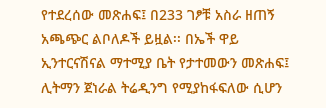የተደረሰው መጽሐፍ፤ በ233 ገፆቹ አስራ ዘጠኝ አጫጭር ልቦለዶች ይዟል፡፡ በኤች ዋይ ኢንተርናሽናል ማተሚያ ቤት የታተመውን መጽሐፍ፤ ሊትማን ጀነራል ትሬዲንግ የሚያከፋፍለው ሲሆን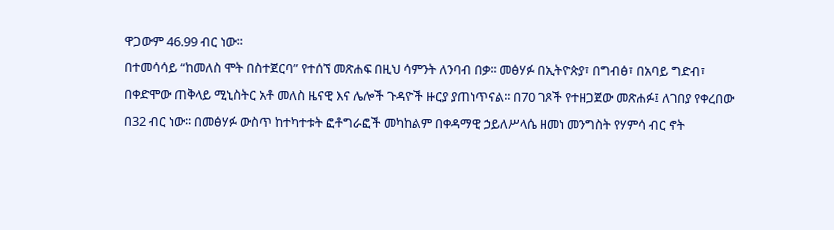ዋጋውም 46.99 ብር ነው፡፡
በተመሳሳይ “ከመለስ ሞት በስተጀርባ” የተሰኘ መጽሐፍ በዚህ ሳምንት ለንባብ በቃ፡፡ መፅሃፉ በኢትዮጵያ፣ በግብፅ፣ በአባይ ግድብ፣ በቀድሞው ጠቅላይ ሚኒስትር አቶ መለስ ዜናዊ እና ሌሎች ጉዳዮች ዙርያ ያጠነጥናል፡፡ በ70 ገጾች የተዘጋጀው መጽሐፉ፤ ለገበያ የቀረበው በ32 ብር ነው፡፡ በመፅሃፉ ውስጥ ከተካተቱት ፎቶግራፎች መካከልም በቀዳማዊ ኃይለሥላሴ ዘመነ መንግስት የሃምሳ ብር ኖት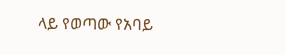ላይ የወጣው የአባይ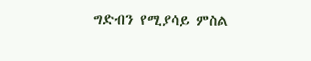ግድብን የሚያሳይ ምስል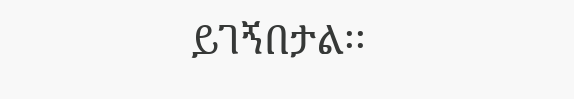ይገኝበታል፡፡